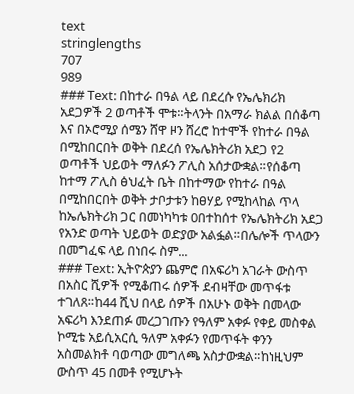text
stringlengths
707
989
### Text: በከተራ በዓል ላይ በደረሱ የኤሌክሪክ አደጋዎች 2 ወጣቶች ሞቱ።ትላንት በአማራ ክልል በሰቆጣ እና በኦሮሚያ ሰሜን ሸዋ ዞን ሸረሮ ከተሞች የከተራ በዓል በሚከበርበት ወቅት በደረሰ የኤሌክትሪክ አደጋ የ2 ወጣቶች ህይወት ማለፉን ፖሊስ አሰታውቋል።የሰቆጣ ከተማ ፖሊስ ፅህፈት ቤት በከተማው የከተራ በዓል በሚከበርበት ወቅት ታቦታቱን ከፀሃይ የሚከላከል ጥላ ከኤሌክትሪክ ጋር በመነካካቱ 0በተከሰተ የኤሌክትሪክ አደጋ የአንድ ወጣት ህይወት ወድያው አልፏል።በሌሎች ጥላውን በመግፈፍ ላይ በነበሩ ስም...
### Text: ኢትዮጵያን ጨምሮ በአፍሪካ አገራት ውስጥ በአስር ሺዎች የሚቆጠሩ ሰዎች ደብዛቸው መጥፋቱ ተገለጸ።ከ44 ሺህ በላይ ሰዎች በአሁኑ ወቅት በመላው አፍሪካ እንደጠፉ መረጋገጡን የዓለም አቀፉ የቀይ መስቀል ኮሚቴ አይሲአርሲ ዓለም አቀፉን የመጥፋት ቀንን አስመልክቶ ባወጣው መግለጫ አስታውቋል።ከነዚህም ውስጥ 45 በመቶ የሚሆኑት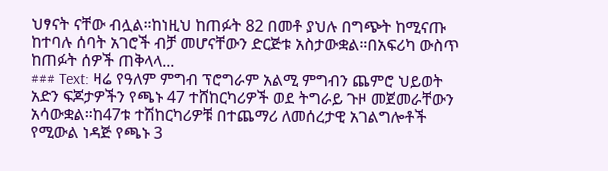ህፃናት ናቸው ብሏል።ከነዚህ ከጠፉት 82 በመቶ ያህሉ በግጭት ከሚናጡ ከተባሉ ሰባት አገሮች ብቻ መሆናቸውን ድርጅቱ አስታውቋል።በአፍሪካ ውስጥ ከጠፉት ሰዎች ጠቅላላ...
### Text: ዛሬ የዓለም ምግብ ፕሮግራም አልሚ ምግብን ጨምሮ ህይወት አድን ፍጆታዎችን የጫኑ 47 ተሸከርካሪዎች ወደ ትግራይ ጉዞ መጀመራቸውን አሳውቋል።ከ47ቱ ተሽከርካሪዎቹ በተጨማሪ ለመሰረታዊ አገልግሎቶች የሚውል ነዳጅ የጫኑ 3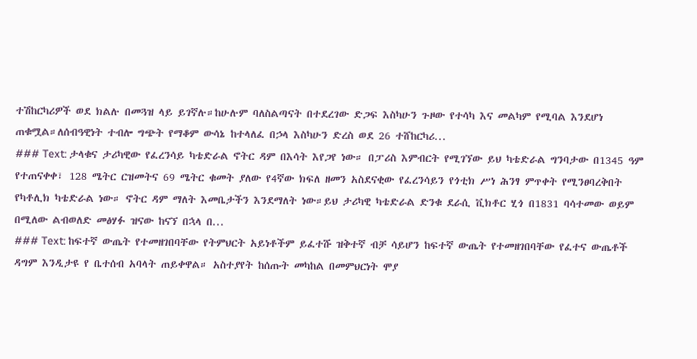ተሽከርካሪዎች ወደ ክልሉ በመጓዝ ላይ ይገኛሉ።ከሁሉም ባለስልጣናት በተደረገው ድጋፍ እስካሁን ጉዞው የተሳካ እና መልካም የሚባል እንደሆነ ጠቁሟል።ለሰብዓዊነት ተብሎ ግጭት የማቆም ውሳኔ ከተላለፈ በኃላ እስካሁን ድረስ ወደ 26 ተሸከርካሪ...
### Text: ታላቁና ታሪካዊው የፈረንሳይ ካቴድራል ኖትር ዳም በእሳት እየጋየ ነው። በፓሪስ እምብርት የሚገኘው ይህ ካቴድራል ግንባታው በ1345 ዓም የተጠናቀቀ፣ 128 ሜትር ርዝመትና 69 ሜትር ቁመት ያለው የ4ኛው ክፍለ ዘመን አስደናቂው የፈረንሳይን የጎቲክ ሥነ ሕንፃ ምጥቀት የሚንፀባረቅበት የካቶሊክ ካቴድራል ነው። ኖትር ዳም ማለት እመቤታችን እንደማለት ነው።ይህ ታሪካዊ ካቴድራል ድንቁ ደራሲ ቪክቶር ሂጎ በ1831 ባሳተመው ወይም በሚለው ልብወለድ መፅሃፉ ዝናው ከናኘ በኋላ በ...
### Text: ከፍተኛ ውጤት የተመዘገበባቸው የትምህርት አይነቶችም ይፈተሹ ዝቅተኛ ብቻ ሳይሆን ከፍተኛ ውጤት የተመዘገበባቸው የፈተና ውጤቶች ዳግም እንዲታዩ የ ቤተሰብ አባላት ጠይቀዋል። አስተያየት ከሰጡት መካከል በመምህርነት ሞያ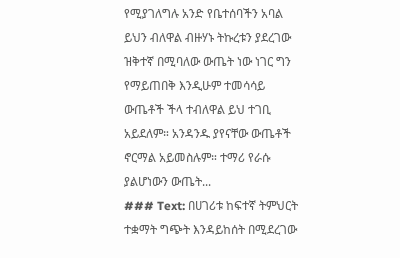የሚያገለግሉ አንድ የቤተሰባችን አባል ይህን ብለዋል ብዙሃኑ ትኩረቱን ያደረገው ዝቅተኛ በሚባለው ውጤት ነው ነገር ግን የማይጠበቅ እንዲሁም ተመሳሳይ ውጤቶች ችላ ተብለዋል ይህ ተገቢ አይደለም። አንዳንዱ ያየናቸው ውጤቶች ኖርማል አይመስሉም። ተማሪ የራሱ ያልሆነውን ውጤት...
### Text: በሀገሪቱ ከፍተኛ ትምህርት ተቋማት ግጭት እንዳይከሰት በሚደረገው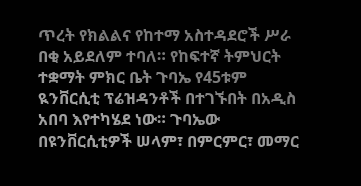ጥረት የክልልና የከተማ አስተዳደሮች ሥራ በቂ አይደለም ተባለ። የከፍተኛ ትምህርት ተቋማት ምክር ቤት ጉባኤ የ45ቱም ዪንቨርሲቲ ፕሬዝዳንቶች በተገኙበት በአዲስ አበባ እየተካሄደ ነው። ጉባኤው በዩንቨርሲቲዎች ሠላም፣ በምርምር፣ መማር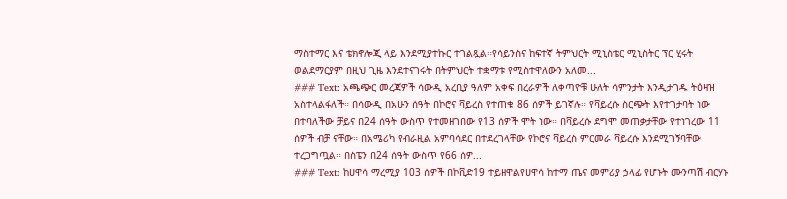ማስተማር እና ቴክኖሎጂ ላይ እንደሚያተኩር ተገልጿል።የሳይንስና ከፍተኛ ትምህርት ሚኒስቴር ሚኒስትር ፕር ሂሩት ወልደማርያም በዚህ ጊዜ እንደተናገሩት በትምህርት ተቋማቱ የሚስተዋለውን አለመ...
### Text: አጫጭር መረጃዎች ሳውዲ አረቢያ ዓለም አቀፍ በረራዎች ለቀጣዮቹ ሁለት ሳምንታት እንዲታገዱ ትዕዛዝ አስተላልፋለች። በሳውዲ በአሁን ሰዓት በኮሮና ቫይረስ የተጠቁ 86 ሰዎች ይገኛሉ። የቫይረሱ ስርጭት እየተገታባት ነው በተባለችው ቻይና በ24 ሰዓት ውስጥ የተመዘገበው የ13 ሰዎች ሞት ነው። በቫይረሱ ደግሞ መጠቃታቸው የተነገረው 11 ሰዎች ብቻ ናቸው። በአሜሪካ የብራዚል አምባሳደር በተደረገላቸው የኮሮና ቫይረስ ምርመራ ቫይረሱ እንደሚገኝባቸው ተረጋግጧል። በስፔን በ24 ሰዓት ውስጥ የ66 ሰዎ...
### Text: ከሀዋሳ ማረሚያ 103 ሰዎች በኮቪድ19 ተይዘዋልየሀዋሳ ከተማ ጤና መምሪያ ኃላፊ የሆኑት ሙንጣሽ ብርሃኑ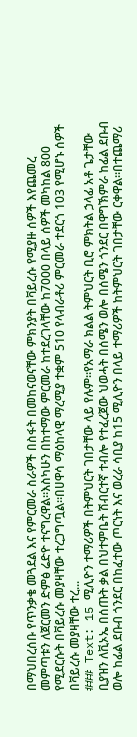በማህበረሰቡ የጥንቃቄ መጓደል እና የምርመራ ስራዎች በስፋት በመከናወናቸው ምክንያት በቫይረሱ የሚያዙ ሰዎች እየጨመረ መምጣቱን ለጀርመን ድምፅ ሬድዮ ተናግረዋል።እስካሁን በከተማው ምርመራ ከተደረገላቸው ከ7000 በላይ ሰዎች መካከል 800 የሚደርሱት በቫይረሱ መያዛቸው ተረጋግጧል።በሀዋሳ ማዕከላዊ ማረሚያ ተቋም 510 የላብራቶሪ ምርመራ ተደርጎ 103 የሚሆኑ ሰዎች በቫይረሱ መያዛቸው ተረ...
### Text: 15 ሚሊዮን ተማሪዎች በትምህርት ገበታቸው ላይ የሉም።የአማራ ክልል ትምህርት ቢሮ ምክትል ኃላፊ አቶ ጌታቸው ቢያዝን ለቪኦኤ በሰጡት ቃል በህተምቤት ሽብርተኛ ተብሎ የተፈረጀው ህወሓት በሰሜን ወሎ በሰሜን ጎንደር በዋግኽምራ ከፊል ደቡብ ወሎ ከፊል ደቡብ ጎንደር በከፈተው ጦርነት እና ወረራ ሳቢያ ከ15 ሚሊዮን በላይ ተማሪዎች ከትምህርት ገበታቸው ርቀዋል።በተጨማሪ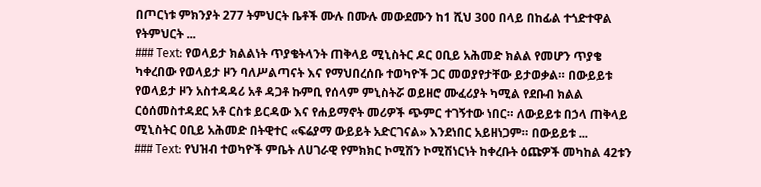በጦርነቱ ምክንያት 277 ትምህርት ቤቶች ሙሉ በሙሉ መውደሙን ከ1 ሺህ 300 በላይ በከፊል ተጎድተዋል የትምህርት ...
### Text: የወላይታ ክልልነት ጥያቄትላንት ጠቅላይ ሚኒስትር ዶር ዐቢይ አሕመድ ክልል የመሆን ጥያቄ ካቀረበው የወላይታ ዞን ባለሥልጣናት እና የማህበረሰቡ ተወካዮች ጋር መወያየታቸው ይታወቃል። በውይይቱ የወላይታ ዞን አስተዳዳሪ አቶ ዳጋቶ ኩምቢ የሰላም ምኒስትሯ ወይዘሮ ሙፈሪያት ካሚል የደቡብ ክልል ርዕሰመስተዳደር አቶ ርስቱ ይርዳው እና የሐይማኖት መሪዎች ጭምር ተገኝተው ነበር። ለውይይቱ በኃላ ጠቅላይ ሚኒስትር ዐቢይ አሕመድ በትዊተር «ፍሬያማ ውይይት አድርገናል» እንደነበር አይዘነጋም። በውይይቱ ...
### Text: የህዝብ ተወካዮች ምቤት ለሀገራዊ የምክክር ኮሚሽን ኮሚሽነርነት ከቀረቡት ዕጩዎች መካከል 42ቱን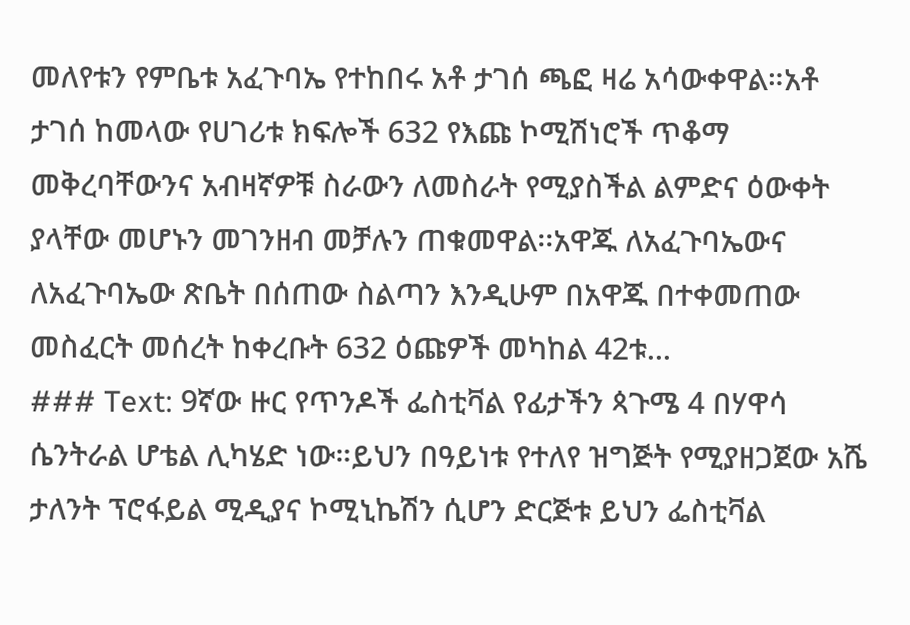መለየቱን የምቤቱ አፈጉባኤ የተከበሩ አቶ ታገሰ ጫፎ ዛሬ አሳውቀዋል።አቶ ታገሰ ከመላው የሀገሪቱ ክፍሎች 632 የእጩ ኮሚሽነሮች ጥቆማ መቅረባቸውንና አብዛኛዎቹ ስራውን ለመስራት የሚያስችል ልምድና ዕውቀት ያላቸው መሆኑን መገንዘብ መቻሉን ጠቁመዋል፡፡አዋጁ ለአፈጉባኤውና ለአፈጉባኤው ጽቤት በሰጠው ስልጣን እንዲሁም በአዋጁ በተቀመጠው መስፈርት መሰረት ከቀረቡት 632 ዕጩዎች መካከል 42ቱ...
### Text: 9ኛው ዙር የጥንዶች ፌስቲቫል የፊታችን ጳጉሜ 4 በሃዋሳ ሴንትራል ሆቴል ሊካሄድ ነው።ይህን በዓይነቱ የተለየ ዝግጅት የሚያዘጋጀው አሼ ታለንት ፕሮፋይል ሚዲያና ኮሚኒኬሽን ሲሆን ድርጅቱ ይህን ፌስቲቫል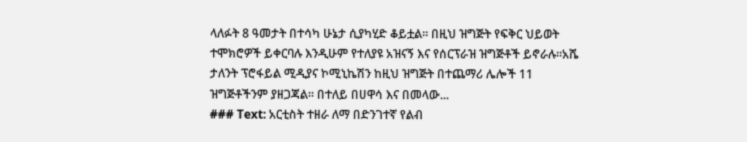ላለፉት 8 ዓመታት በተሳካ ሁኔታ ሲያካሂድ ቆይቷል። በዚህ ዝግጅት የፍቅር ህይወት ተሞክሮዎች ይቀርባሉ እንዲሁም የተለያዩ አዝናኝ እና የሰርፕራዝ ዝግጅቶች ይኖራሉ።አሼ ታለንት ፕሮፋይል ሚዲያና ኮሚኒኬሽን ከዚህ ዝግጅት በተጨማሪ ሌሎች 11 ዝግጅቶችንም ያዘጋጃል። በተለይ በሀዋሳ እና በመላው...
### Text: አርቲስት ተዘራ ለማ በድንገተኛ የልብ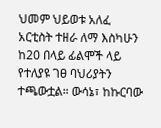ህመም ህይወቱ አለፈ አርቲስት ተዘራ ለማ እስካሁን ከ20 በላይ ፊልሞች ላይ የተለያዩ ገፀ ባህሪያትን ተጫውቷል። ውሳኔ፣ ከኩርባው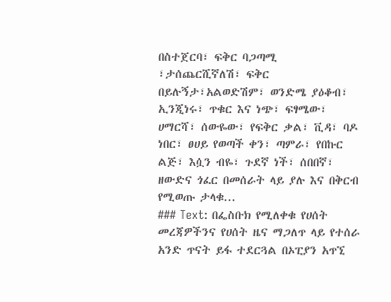በስተጀርባ፣ ፍቅር ባጋጣሚ ፣ታሰጨርሺኛለሽ፣ ፍቅር በይሉኝታ፣አልወድሽም፣ ወንድሜ ያዕቆብ፣ ኢንጂነሩ፣ ጥቁር እና ነጭ፣ ፍፃሜው፣ ሀማርሻ፣ ሰውዬው፣ የፍቅር ቃል፣ ቪዳ፣ ባዶ ነበር፣ ፀሀይ የወጣች ቀን፣ ጣምራ፣ የበኩር ልጅ፣ እሷን ብዬ፣ ጉደኛ ነች፣ ሰበበኛ፣ ዘውድና ጎፈር በመሰራት ላይ ያሉ እና በቅርብ የሚወጡ ታላቁ...
### Text: በፌስቡክ የሚለቀቁ የሀሰት መረጃዎችንና የሀሰት ዜና ማጋለጥ ላይ የተሰራ አንድ ጥናት ይፋ ተደርጓል በኦፒያን አጥኚ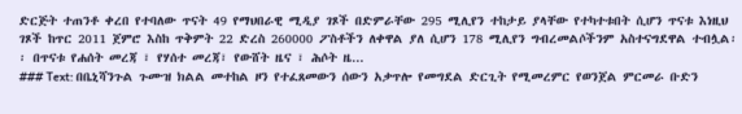ድርጅት ተጠንቶ ቀረበ የተባለው ጥናት 49 የማህበራዊ ሚዲያ ገጾች በድምራቸው 295 ሚሊየን ተከታይ ያላቸው የተካተቱበት ሲሆን ጥናቱ እነዚህ ገጾች ከጥር 2011 ጀምሮ እስከ ጥቅምት 22 ድረስ 260000 ፖስቶችን ለቀዋል ያለ ሲሆን 178 ሚሊየን ግብረመልሶችንም አስተናግደዋል ተብሏል፡፡ በጥናቱ የሐሰት መረጃ ፣ የሃሰተ መረጃ፣ የውሸት ዜና ፣ ሕሶት ዜ...
### Text: በቤኒሻንጉል ጉሙዝ ክልል መተከል ዞን የተፈጸመውን ሰውን አቃጥሎ የመግደል ድርጊት የሚመረምር የወንጀል ምርመራ ቡድን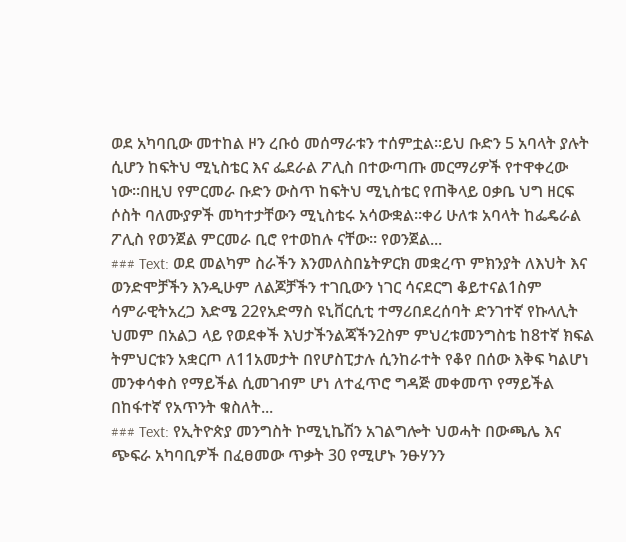ወደ አካባቢው መተከል ዞን ረቡዕ መሰማራቱን ተሰምቷል።ይህ ቡድን 5 አባላት ያሉት ሲሆን ከፍትህ ሚኒስቴር እና ፌደራል ፖሊስ በተውጣጡ መርማሪዎች የተዋቀረው ነው።በዚህ የምርመራ ቡድን ውስጥ ከፍትህ ሚኒስቴር የጠቅላይ ዐቃቤ ህግ ዘርፍ ሶስት ባለሙያዎች መካተታቸውን ሚኒስቴሩ አሳውቋል።ቀሪ ሁለቱ አባላት ከፌዴራል ፖሊስ የወንጀል ምርመራ ቢሮ የተወከሉ ናቸው። የወንጀል...
### Text: ወደ መልካም ስራችን እንመለስበኔትዎርክ መቋረጥ ምክንያት ለእህት እና ወንድሞቻችን እንዲሁም ለልጆቻችን ተገቢውን ነገር ሳናደርግ ቆይተናል1ስም ሳምራዊትአረጋ እድሜ 22የአድማስ ዩኒቨርሲቲ ተማሪበደረሰባት ድንገተኛ የኩላሊት ህመም በአልጋ ላይ የወደቀች እህታችንልጃችን2ስም ምህረቱመንግስቴ ከ8ተኛ ክፍል ትምህርቱን አቋርጦ ለ11አመታት በየሆስፒታሉ ሲንከራተት የቆየ በሰው እቅፍ ካልሆነ መንቀሳቀስ የማይችል ሲመገብም ሆነ ለተፈጥሮ ግዳጅ መቀመጥ የማይችል በከፋተኛ የአጥንት ቁስለት...
### Text: የኢትዮጵያ መንግስት ኮሚኒኬሽን አገልግሎት ህወሓት በውጫሌ እና ጭፍራ አካባቢዎች በፈፀመው ጥቃት 30 የሚሆኑ ንፁሃንን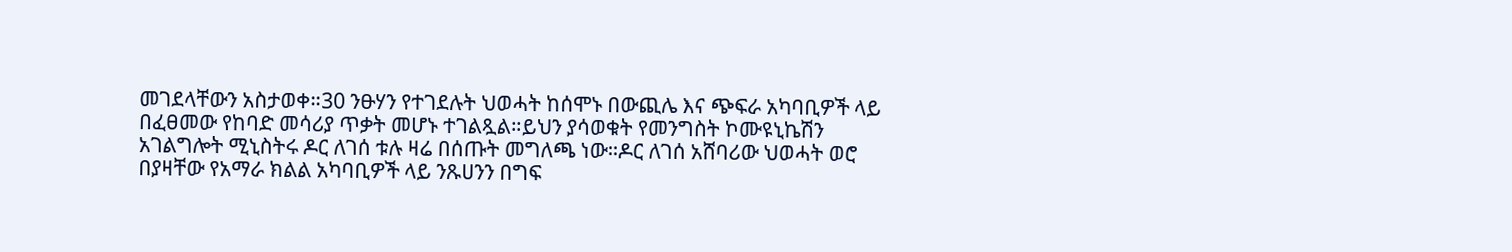መገደላቸውን አስታወቀ።30 ንፁሃን የተገደሉት ህወሓት ከሰሞኑ በውጪሌ እና ጭፍራ አካባቢዎች ላይ በፈፀመው የከባድ መሳሪያ ጥቃት መሆኑ ተገልጿል።ይህን ያሳወቁት የመንግስት ኮሙዩኒኬሽን አገልግሎት ሚኒስትሩ ዶር ለገሰ ቱሉ ዛሬ በሰጡት መግለጫ ነው።ዶር ለገሰ አሸባሪው ህወሓት ወሮ በያዛቸው የአማራ ክልል አካባቢዎች ላይ ንጹሀንን በግፍ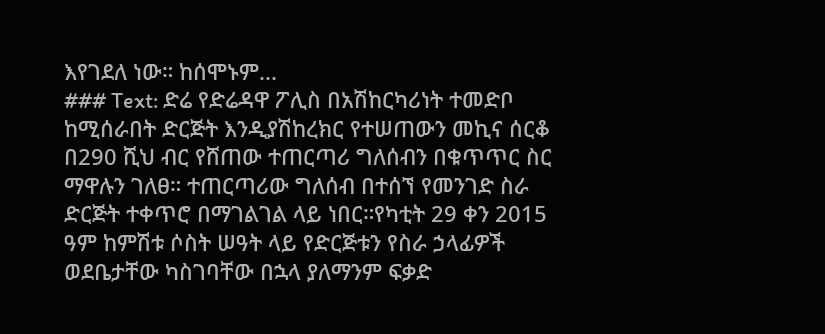እየገደለ ነው። ከሰሞኑም...
### Text: ድሬ የድሬዳዋ ፖሊስ በአሽከርካሪነት ተመድቦ ከሚሰራበት ድርጅት እንዲያሽከረክር የተሠጠውን መኪና ሰርቆ በ290 ሺህ ብር የሸጠው ተጠርጣሪ ግለሰብን በቁጥጥር ስር ማዋሉን ገለፀ። ተጠርጣሪው ግለሰብ በተሰኘ የመንገድ ስራ ድርጅት ተቀጥሮ በማገልገል ላይ ነበር።የካቲት 29 ቀን 2015 ዓም ከምሽቱ ሶስት ሠዓት ላይ የድርጅቱን የስራ ኃላፊዎች ወደቤታቸው ካስገባቸው በኋላ ያለማንም ፍቃድ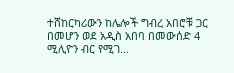ተሸከርካሪውን ከሌሎች ግብረ አበሮቹ ጋር በመሆን ወደ አዲስ አበባ በመውሰድ 4 ሚሊዮን ብር የሚገ...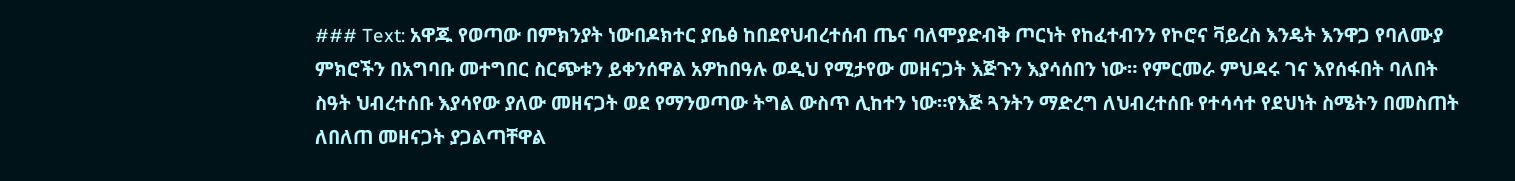### Text: አዋጁ የወጣው በምክንያት ነውበዶክተር ያቤፅ ከበደየህብረተሰብ ጤና ባለሞያድብቅ ጦርነት የከፈተብንን የኮሮና ቫይረስ እንዴት እንዋጋ የባለሙያ ምክሮችን በአግባቡ መተግበር ስርጭቱን ይቀንሰዋል አዎከበዓሉ ወዲህ የሚታየው መዘናጋት እጅጉን እያሳሰበን ነው። የምርመራ ምህዳሩ ገና እየሰፋበት ባለበት ስዓት ህብረተሰቡ እያሳየው ያለው መዘናጋት ወደ የማንወጣው ትግል ውስጥ ሊከተን ነው።የእጅ ጓንትን ማድረግ ለህብረተሰቡ የተሳሳተ የደህነት ስሜትን በመስጠት ለበለጠ መዘናጋት ያጋልጣቸዋል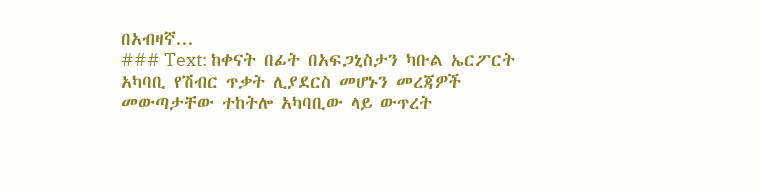በአብዛኛ...
### Text: ከቀናት በፊት በአፍጋኒስታን ካቡል ኤርፖርት አካባቢ የሽብር ጥቃት ሊያደርስ መሆኑን መረጃዎች መውጣታቸው ተከትሎ አካባቢው ላይ ውጥረት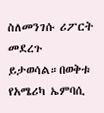ስለመንገሱ ሪፖርት መደረጉ ይታወሳል።በወቅቱ የአሜሪካ ኤምባሲ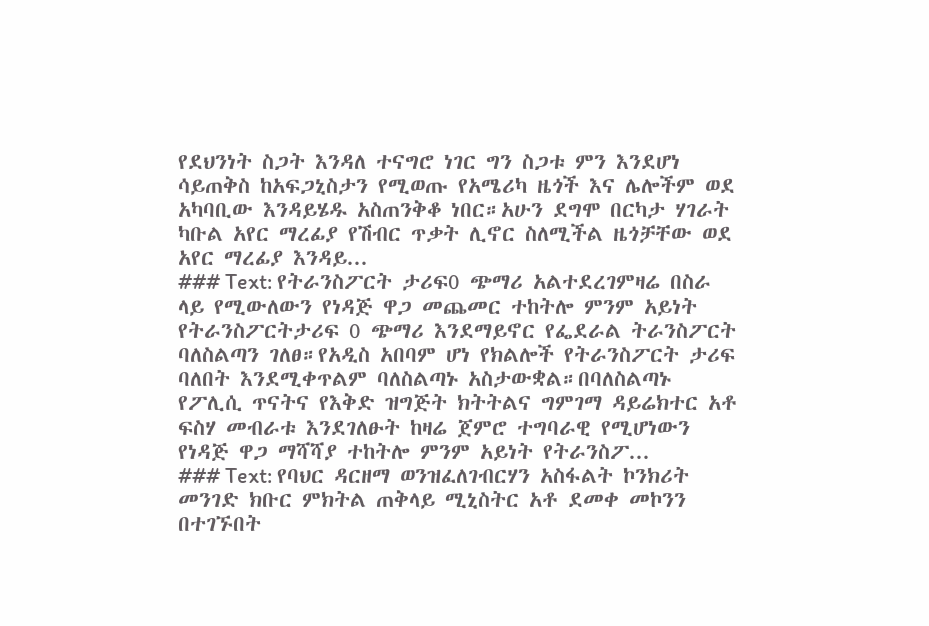የደህንነት ስጋት እንዳለ ተናግሮ ነገር ግን ስጋቱ ምን እንደሆነ ሳይጠቅስ ከአፍጋኒስታን የሚወጡ የአሜሪካ ዜጎች እና ሌሎችም ወደ አካባቢው እንዳይሄዱ አስጠንቅቆ ነበር።አሁን ደግሞ በርካታ ሃገራት ካቡል አየር ማረፊያ የሽብር ጥቃት ሊኖር ስለሚችል ዜጎቻቸው ወደ አየር ማረፊያ እንዳይ...
### Text: የትራንስፖርት ታሪፍ0 ጭማሪ አልተደረገምዛሬ በስራ ላይ የሚውለውን የነዳጅ ዋጋ መጨመር ተከትሎ ምንም አይነት የትራንስፖርትታሪፍ 0 ጭማሪ እንደማይኖር የፌደራል ትራንስፖርት ባለስልጣን ገለፀ።የአዲስ አበባም ሆነ የክልሎች የትራንስፖርት ታሪፍ ባለበት እንደሚቀጥልም ባለስልጣኑ አስታውቋል።በባለስልጣኑ የፖሊሲ ጥናትና የእቅድ ዝግጅት ክትትልና ግምገማ ዳይሬክተር አቶ ፍስሃ መብራቱ እንደገለፁት ከዛሬ ጀምሮ ተግባራዊ የሚሆነውን የነዳጅ ዋጋ ማሻሻያ ተከትሎ ምንም አይነት የትራንስፖ...
### Text: የባህር ዳርዘማ ወንዝፈለገብርሃን አስፋልት ኮንክሪት መንገድ ክቡር ምክትል ጠቅላይ ሚኒስትር አቶ ደመቀ መኮንን በተገኙበት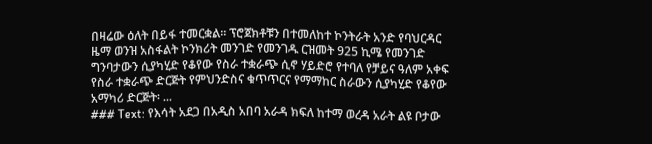በዛሬው ዕለት በይፋ ተመርቋል፡፡ ፕሮጀክቶቹን በተመለከተ ኮንትራት አንድ የባህርዳር ዜማ ወንዝ አስፋልት ኮንክሪት መንገድ የመንገዱ ርዝመት 925 ኪሜ የመንገድ ግንባታውን ሲያካሂድ የቆየው የስራ ተቋራጭ ሲኖ ሃይድሮ የተባለ የቻይና ዓለም አቀፍ የስራ ተቋራጭ ድርጅት የምህንድስና ቁጥጥርና የማማከር ስራውን ሲያካሂድ የቆየው አማካሪ ድርጅት፡ ...
### Text: የእሳት አደጋ በአዲስ አበባ አራዳ ክፍለ ከተማ ወረዳ አራት ልዩ ቦታው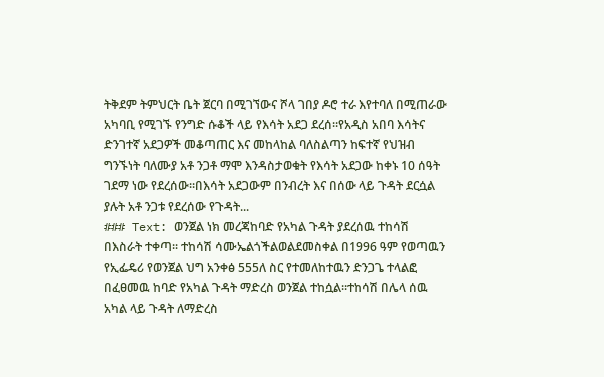ትቅደም ትምህርት ቤት ጀርባ በሚገኘውና ሾላ ገበያ ዶሮ ተራ እየተባለ በሚጠራው አካባቢ የሚገኙ የንግድ ሱቆች ላይ የእሳት አደጋ ደረሰ።የአዲስ አበባ እሳትና ድንገተኛ አደጋዎች መቆጣጠር እና መከላከል ባለስልጣን ከፍተኛ የህዝብ ግንኙነት ባለሙያ አቶ ንጋቶ ማሞ እንዳስታወቁት የእሳት አደጋው ከቀኑ 10 ሰዓት ገደማ ነው የደረሰው።በእሳት አደጋውም በንብረት እና በሰው ላይ ጉዳት ደርሷል ያሉት አቶ ንጋቱ የደረሰው የጉዳት...
### Text: ወንጀል ነክ መረጃከባድ የአካል ጉዳት ያደረሰዉ ተከሳሽ በእስራት ተቀጣ፡፡ ተከሳሽ ሳሙኤልጎችልወልደመስቀል በ1996 ዓም የወጣዉን የኢፌዴሪ የወንጀል ህግ አንቀፅ 555ለ ስር የተመለከተዉን ድንጋጌ ተላልፎ በፈፀመዉ ከባድ የአካል ጉዳት ማድረስ ወንጀል ተከሷል፡፡ተከሳሽ በሌላ ሰዉ አካል ላይ ጉዳት ለማድረስ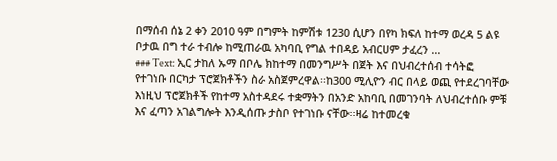በማሰብ ሰኔ 2 ቀን 2010 ዓም በግምት ከምሽቱ 1230 ሲሆን በየካ ክፍለ ከተማ ወረዳ 5 ልዩ ቦታዉ በግ ተራ ተብሎ ከሚጠራዉ አካባቢ የግል ተበዳይ አብርሀም ታፈረን ...
### Text: ኢር ታከለ ኡማ በቦሌ ክከተማ በመንግሥት በጀት እና በህብረተሰብ ተሳትፎ የተገነቡ በርካታ ፕሮጀክቶችን ስራ አስጀምረዋል፡፡ከ300 ሚሊዮን ብር በላይ ወጪ የተደረገባቸው እነዚህ ፕሮጀክቶች የከተማ አስተዳደሩ ተቋማትን በአንድ አከባቢ በመገንባት ለህብረተሰቡ ምቹ እና ፈጣን አገልግሎት እንዲሰጡ ታስቦ የተገነቡ ናቸው፡፡ዛሬ ከተመረቁ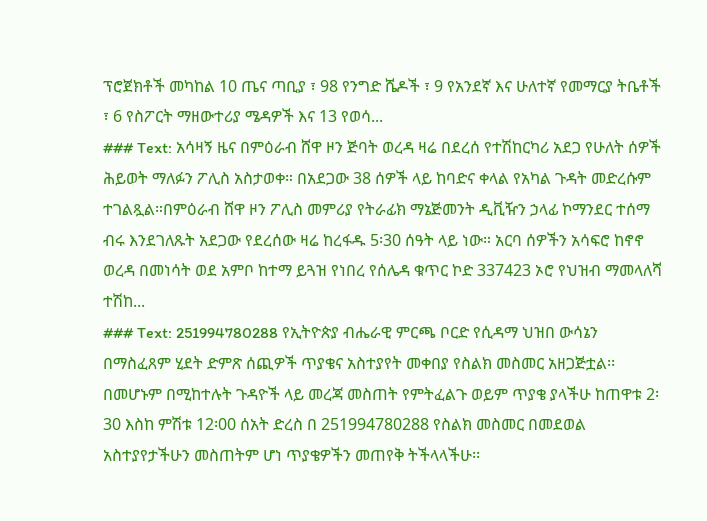ፕሮጀክቶች መካከል 10 ጤና ጣቢያ ፣ 98 የንግድ ሼዶች ፣ 9 የአንደኛ እና ሁለተኛ የመማርያ ትቤቶች ፣ 6 የስፖርት ማዘውተሪያ ሜዳዎች እና 13 የወሳ...
### Text: አሳዛኝ ዜና በምዕራብ ሸዋ ዞን ጅባት ወረዳ ዛሬ በደረሰ የተሽከርካሪ አደጋ የሁለት ሰዎች ሕይወት ማለፉን ፖሊስ አስታወቀ። በአደጋው 38 ሰዎች ላይ ከባድና ቀላል የአካል ጉዳት መድረሱም ተገልጿል።በምዕራብ ሸዋ ዞን ፖሊስ መምሪያ የትራፊክ ማኔጅመንት ዲቪዥን ኃላፊ ኮማንደር ተሰማ ብሩ እንደገለጹት አደጋው የደረሰው ዛሬ ከረፋዱ 5፡30 ሰዓት ላይ ነው። አርባ ሰዎችን አሳፍሮ ከኖኖ ወረዳ በመነሳት ወደ አምቦ ከተማ ይጓዝ የነበረ የሰሌዳ ቁጥር ኮድ 337423 ኦሮ የህዝብ ማመላለሻ ተሽከ...
### Text: 251994780288 የኢትዮጵያ ብሔራዊ ምርጫ ቦርድ የሲዳማ ህዝበ ውሳኔን በማስፈጸም ሂደት ድምጽ ሰጪዎች ጥያቄና አስተያየት መቀበያ የስልክ መስመር አዘጋጅቷል፡፡በመሆኑም በሚከተሉት ጉዳዮች ላይ መረጃ መስጠት የምትፈልጉ ወይም ጥያቄ ያላችሁ ከጠዋቱ 2፡30 እስከ ምሽቱ 12፡00 ሰአት ድረስ በ 251994780288 የስልክ መስመር በመደወል አስተያየታችሁን መስጠትም ሆነ ጥያቄዎችን መጠየቅ ትችላላችሁ፡፡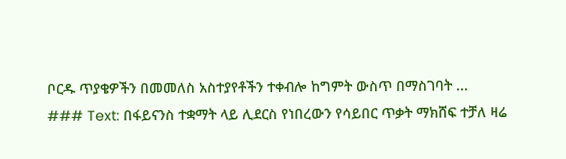ቦርዱ ጥያቄዎችን በመመለስ አስተያየቶችን ተቀብሎ ከግምት ውስጥ በማስገባት ...
### Text: በፋይናንስ ተቋማት ላይ ሊደርስ የነበረውን የሳይበር ጥቃት ማክሸፍ ተቻለ ዛሬ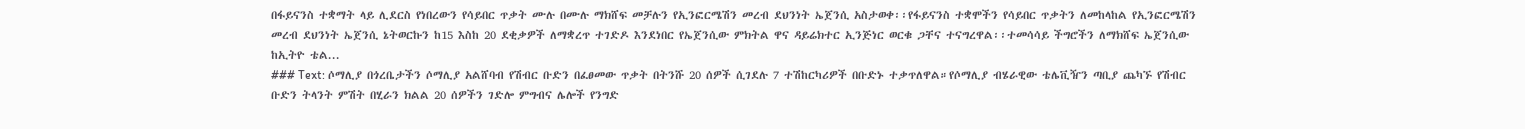በፋይናንስ ተቋማት ላይ ሊደርስ የነበረውን የሳይበር ጥቃት ሙሉ በሙሉ ማክሸፍ መቻሉን የኢንፎርሜሽን መረብ ደህንነት ኤጀንሲ አስታወቀ፡፡የፋይናንስ ተቋሞችን የሳይበር ጥቃትን ለመከላከል የኢንፎርሜሽን መረብ ደህንነት ኤጀንሲ ኔትወርኩን ከ15 እስከ 20 ደቂቃዎች ለማቋረጥ ተገድዶ እንደነበር የኤጀንሲው ምክትል ዋና ዳይሬክተር ኢንጅነር ወርቁ ጋቸና ተናግረዋል፡፡ተመሳሳይ ችግሮችን ለማክሸፍ ኤጀንሲው ከኢትዮ ቴል...
### Text: ሶማሊያ በጎረቤታችን ሶማሊያ አልሸባብ የሽብር ቡድን በፈፀመው ጥቃት በትንሹ 20 ሰዎች ሲገደሉ 7 ተሽከርካሪዎች በቡድኑ ተቃጥለዋል።የሶማሊያ ብሄራዊው ቴሌቪዥን ጣቢያ ጨካኙ የሽብር ቡድን ትላንት ምሽት በሂራን ክልል 20 ሰዎችን ገድሎ ምግብና ሌሎች የንግድ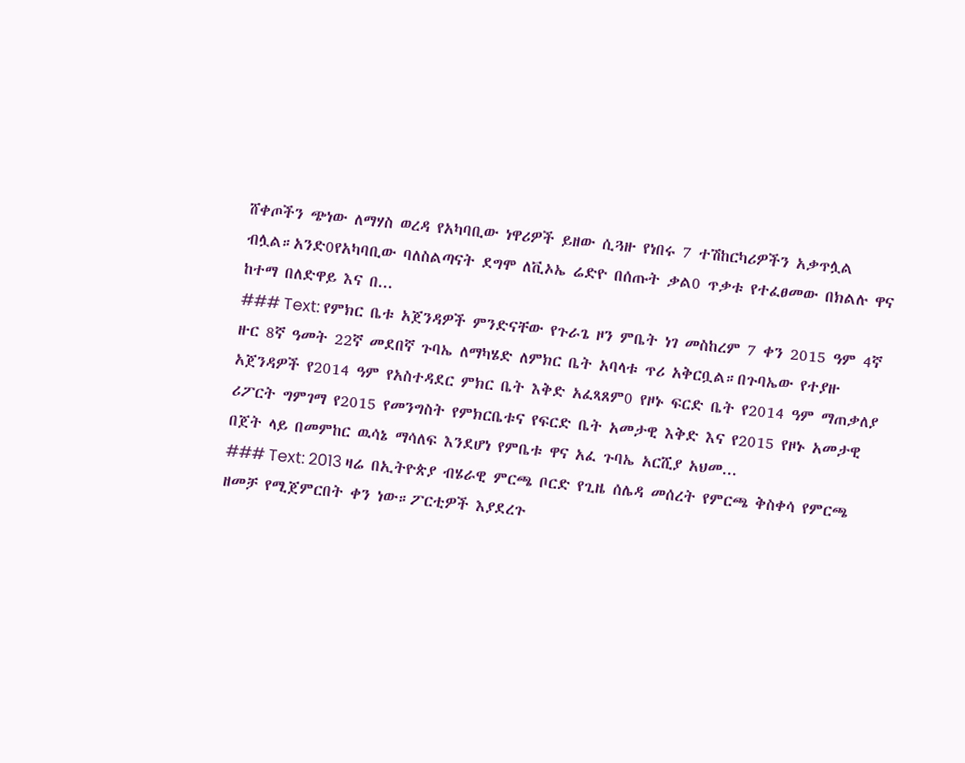ሸቀጦችን ጭነው ለማሃስ ወረዳ የአካባቢው ነዋሪዎች ይዘው ሲጓዙ የነበሩ 7 ተሽከርካሪዎችን አቃጥሏል ብሏል።አንድ0የአካባቢው ባለስልጣናት ደግሞ ለቪኦኤ ሬድዮ በሰጡት ቃል0 ጥቃቱ የተፈፀመው በክልሉ ዋና ከተማ በለድዋይ እና በ...
### Text: የምክር ቤቱ አጀንዳዎች ምንድናቸው የጉራጌ ዞን ምቤት ነገ መስከረም 7 ቀን 2015 ዓም 4ኛ ዙር 8ኛ ዓመት 22ኛ መደበኛ ጉባኤ ለማካሄድ ለምክር ቤት አባላቱ ጥሪ አቅርቧል።በጉባኤው የተያዙ አጀንዳዎች የ2014 ዓም የአስተዳደር ምክር ቤት እቅድ አፈጻጸም0 የዞኑ ፍርድ ቤት የ2014 ዓም ማጠቃለያ ሪፖርት ግምገማ የ2015 የመንግስት የምክርቤቱና የፍርድ ቤት አመታዊ እቅድ እና የ2015 የዞኑ አመታዊ በጀት ላይ በመምከር ዉሳኔ ማሳለፍ እንደሆነ የምቤቱ ዋና አፈ ጉባኤ አርሺያ አህመ...
### Text: 2013 ዛሬ በኢትዮጵያ ብሄራዊ ምርጫ ቦርድ የጊዜ ሰሌዳ መሰረት የምርጫ ቅስቀሳ የምርጫ ዘመቻ የሚጀምርበት ቀን ነው።ፖርቲዎች እያደረጉ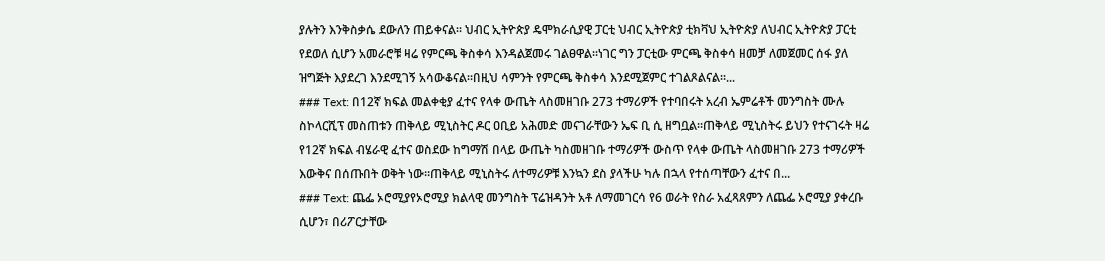ያሉትን እንቅስቃሴ ደውለን ጠይቀናል። ህብር ኢትዮጵያ ዴሞክራሲያዊ ፓርቲ ህብር ኢትዮጵያ ቲክቫህ ኢትዮጵያ ለህብር ኢትዮጵያ ፓርቲ የደወለ ሲሆን አመራሮቹ ዛሬ የምርጫ ቅስቀሳ እንዳልጀመሩ ገልፀዋል።ነገር ግን ፓርቲው ምርጫ ቅስቀሳ ዘመቻ ለመጀመር ሰፋ ያለ ዝግጅት እያደረገ እንደሚገኝ አሳውቆናል።በዚህ ሳምንት የምርጫ ቅስቀሳ እንደሚጀምር ተገልጾልናል።...
### Text: በ12ኛ ክፍል መልቀቂያ ፈተና የላቀ ውጤት ላስመዘገቡ 273 ተማሪዎች የተባበሩት አረብ ኤምሬቶች መንግስት ሙሉ ስኮላርሺፕ መስጠቱን ጠቅላይ ሚኒስትር ዶር ዐቢይ አሕመድ መናገራቸውን ኤፍ ቢ ሲ ዘግቧል።ጠቅላይ ሚኒስትሩ ይህን የተናገሩት ዛሬ የ12ኛ ክፍል ብሄራዊ ፈተና ወስደው ከግማሽ በላይ ውጤት ካስመዘገቡ ተማሪዎች ውስጥ የላቀ ውጤት ላስመዘገቡ 273 ተማሪዎች እውቅና በሰጡበት ወቅት ነው።ጠቅላይ ሚኒስትሩ ለተማሪዎቹ እንኳን ደስ ያላችሁ ካሉ በኋላ የተሰጣቸውን ፈተና በ...
### Text: ጨፌ ኦሮሚያየኦሮሚያ ክልላዊ መንግስት ፕሬዝዳንት አቶ ለማመገርሳ የ6 ወራት የስራ አፈጻጸምን ለጨፌ ኦሮሚያ ያቀረቡ ሲሆን፣ በሪፖርታቸው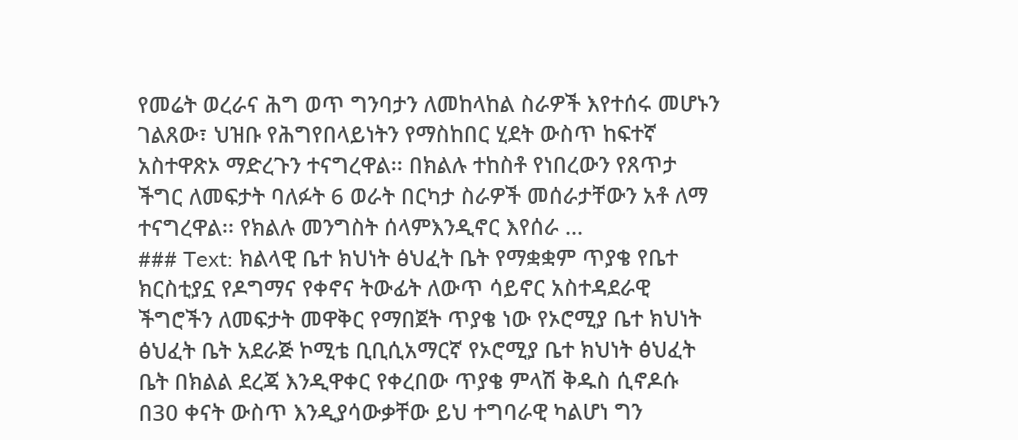የመሬት ወረራና ሕግ ወጥ ግንባታን ለመከላከል ስራዎች እየተሰሩ መሆኑን ገልጸው፣ ህዝቡ የሕግየበላይነትን የማስከበር ሂደት ውስጥ ከፍተኛ አስተዋጽኦ ማድረጉን ተናግረዋል፡፡ በክልሉ ተከስቶ የነበረውን የጸጥታ ችግር ለመፍታት ባለፉት 6 ወራት በርካታ ስራዎች መሰራታቸውን አቶ ለማ ተናግረዋል፡፡ የክልሉ መንግስት ሰላምእንዲኖር እየሰራ ...
### Text: ክልላዊ ቤተ ክህነት ፅህፈት ቤት የማቋቋም ጥያቄ የቤተ ክርስቲያኗ የዶግማና የቀኖና ትውፊት ለውጥ ሳይኖር አስተዳደራዊ ችግሮችን ለመፍታት መዋቅር የማበጀት ጥያቄ ነው የኦሮሚያ ቤተ ክህነት ፅህፈት ቤት አደራጅ ኮሚቴ ቢቢሲአማርኛ የኦሮሚያ ቤተ ክህነት ፅህፈት ቤት በክልል ደረጃ እንዲዋቀር የቀረበው ጥያቄ ምላሽ ቅዱስ ሲኖዶሱ በ30 ቀናት ውስጥ እንዲያሳውቃቸው ይህ ተግባራዊ ካልሆነ ግን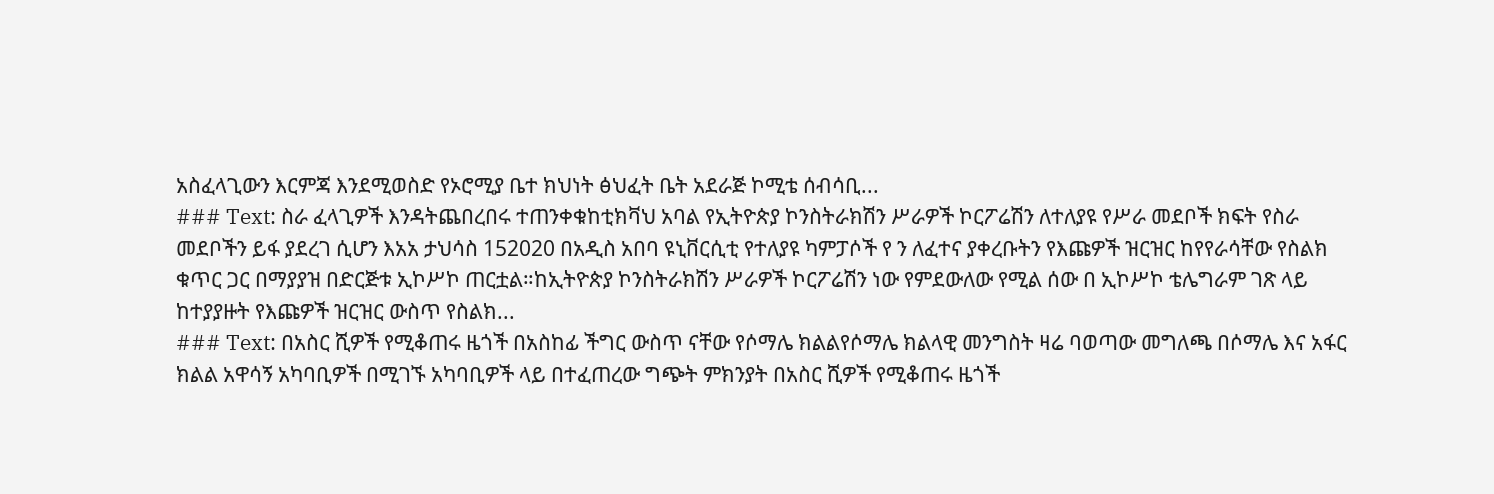አስፈላጊውን እርምጃ እንደሚወስድ የኦሮሚያ ቤተ ክህነት ፅህፈት ቤት አደራጅ ኮሚቴ ሰብሳቢ...
### Text: ስራ ፈላጊዎች እንዳትጨበረበሩ ተጠንቀቁከቲክቫህ አባል የኢትዮጵያ ኮንስትራክሽን ሥራዎች ኮርፖሬሽን ለተለያዩ የሥራ መደቦች ክፍት የስራ መደቦችን ይፋ ያደረገ ሲሆን እአአ ታህሳስ 152020 በአዲስ አበባ ዩኒቨርሲቲ የተለያዩ ካምፓሶች የ ን ለፈተና ያቀረቡትን የእጩዎች ዝርዝር ከየየራሳቸው የስልክ ቁጥር ጋር በማያያዝ በድርጅቱ ኢኮሥኮ ጠርቷል።ከኢትዮጵያ ኮንስትራክሽን ሥራዎች ኮርፖሬሽን ነው የምደውለው የሚል ሰው በ ኢኮሥኮ ቴሌግራም ገጽ ላይ ከተያያዙት የእጩዎች ዝርዝር ውስጥ የስልክ...
### Text: በአስር ሺዎች የሚቆጠሩ ዜጎች በአስከፊ ችግር ውስጥ ናቸው የሶማሌ ክልልየሶማሌ ክልላዊ መንግስት ዛሬ ባወጣው መግለጫ በሶማሌ እና አፋር ክልል አዋሳኝ አካባቢዎች በሚገኙ አካባቢዎች ላይ በተፈጠረው ግጭት ምክንያት በአስር ሺዎች የሚቆጠሩ ዜጎች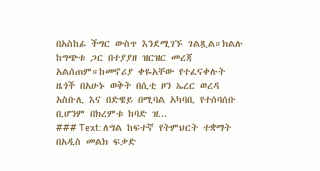በአስከፊ ችግር ውስጥ እንደሚገኙ ገልጿል።ክልሉ ከግጭቱ ጋር በተያያዘ ዝርዝር መረጃ አልሰጠም።ከመኖሪያ ቀዬአቸው የተፈናቀሉት ዜጎች በአሁኑ ወቅት በሲቲ ዞን ኤረር ወረዳ አስቡሊ እና በድዌይ በሚባል አካባቢ የተሰባሰቡ ቢሆንም በክረምቱ ከባድ ዝ...
### Text: ለግል ከፍተኛ የትምህርት ተቋማት በአዲስ መልክ ፍቃድ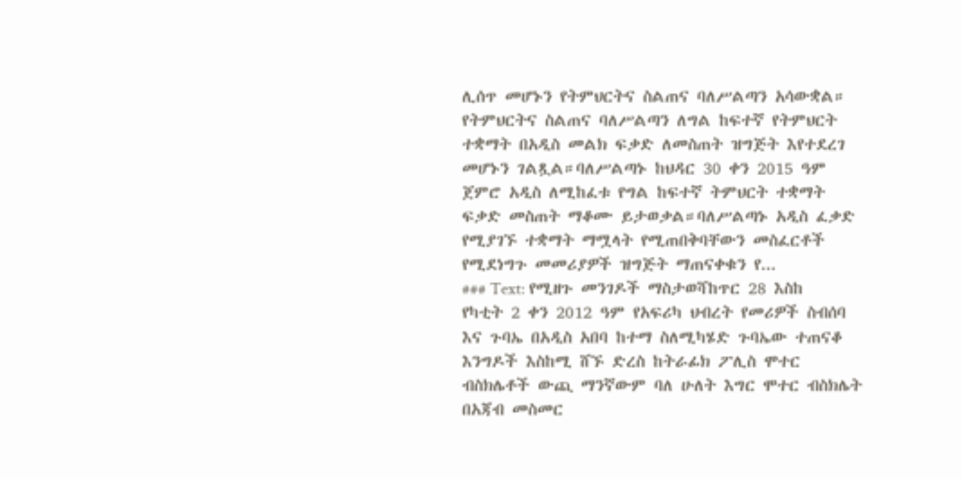ሊሰጥ መሆኑን የትምህርትና ስልጠና ባለሥልጣን አሳውቋል። የትምህርትና ስልጠና ባለሥልጣን ለግል ከፍተኛ የትምህርት ተቋማት በአዲስ መልክ ፍቃድ ለመስጠት ዝግጅት እየተደረገ መሆኑን ገልጿል።ባለሥልጣኑ ከህዳር 30 ቀን 2015 ዓም ጀምሮ አዲስ ለሚከፈቱ የግል ከፍተኛ ትምህርት ተቋማት ፍቃድ መስጠት ማቆሙ ይታወቃል።ባለሥልጣኑ አዲስ ፈቃድ የሚያገኙ ተቋማት ማሟላት የሚጠበቅባቸውን መስፈርቶች የሚደነግጉ መመሪያዎች ዝግጅት ማጠናቀቁን የ...
### Text: የሚዘጉ መንገዶች ማስታወሻከጥር 28 እስከ የካቲት 2 ቀን 2012 ዓም የአፍሪካ ህብረት የመሪዎች ስብሰባ እና ጉባኤ በአዲስ አበባ ከተማ ስለሚካሄድ ጉባኤው ተጠናቆ እንግዶች እስከሚ ሸኙ ድረስ ከትራፊክ ፖሊስ ሞተር ብስክሌቶች ውጪ ማንኛውም ባለ ሁለት እግር ሞተር ብስክሌት በአጃብ መስመር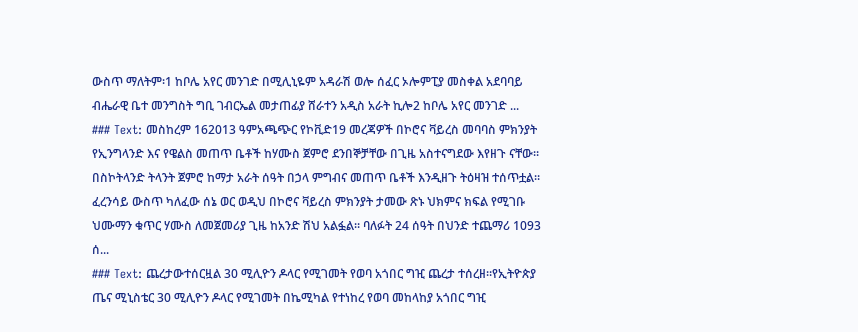ውስጥ ማለትም፡1 ከቦሌ አየር መንገድ በሚሊኒዬም አዳራሽ ወሎ ሰፈር ኦሎምፒያ መስቀል አደባባይ ብሔራዊ ቤተ መንግስት ግቢ ገብርኤል መታጠፊያ ሸራተን አዲስ አራት ኪሎ2 ከቦሌ አየር መንገድ ...
### Text: መስከረም 162013 ዓምአጫጭር የኮቪድ19 መረጃዎች በኮሮና ቫይረስ መባባስ ምክንያት የኢንግላንድ እና የዌልስ መጠጥ ቤቶች ከሃሙስ ጀምሮ ደንበኞቻቸው በጊዜ አስተናግደው እየዘጉ ናቸው። በስኮትላንድ ትላንት ጀምሮ ከማታ አራት ሰዓት በኃላ ምግብና መጠጥ ቤቶች እንዲዘጉ ትዕዛዝ ተሰጥቷል። ፈረንሳይ ውስጥ ካለፈው ሰኔ ወር ወዲህ በኮሮና ቫይረስ ምክንያት ታመው ጽኑ ህክምና ክፍል የሚገቡ ህሙማን ቁጥር ሃሙስ ለመጀመሪያ ጊዜ ከአንድ ሽህ አልፏል። ባለፉት 24 ሰዓት በህንድ ተጨማሪ 1093 ሰ...
### Text: ጨረታውተሰርዟል 30 ሚሊዮን ዶላር የሚገመት የወባ አጎበር ግዢ ጨረታ ተሰረዘ።የኢትዮጵያ ጤና ሚኒስቴር 30 ሚሊዮን ዶላር የሚገመት በኬሚካል የተነከረ የወባ መከላከያ አጎበር ግዢ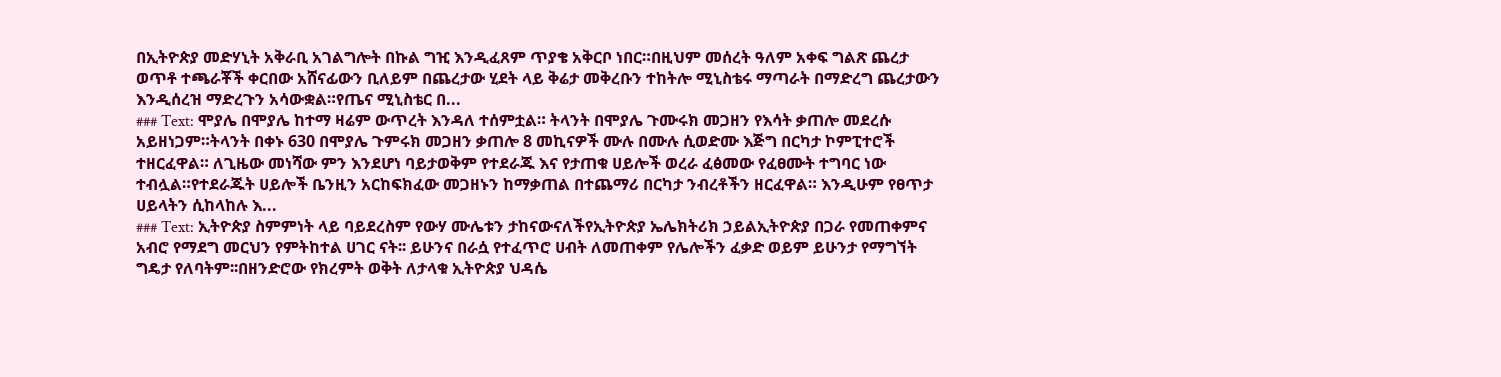በኢትዮጵያ መድሃኒት አቅራቢ አገልግሎት በኩል ግዢ እንዲፈጸም ጥያቄ አቅርቦ ነበር።በዚህም መሰረት ዓለም አቀፍ ግልጽ ጨረታ ወጥቶ ተጫራቾች ቀርበው አሸናፊውን ቢለይም በጨረታው ሂደት ላይ ቅሬታ መቅረቡን ተከትሎ ሚኒስቴሩ ማጣራት በማድረግ ጨረታውን እንዲሰረዝ ማድረጉን አሳውቋል።የጤና ሚኒስቴር በ...
### Text: ሞያሌ በሞያሌ ከተማ ዛሬም ውጥረት እንዳለ ተሰምቷል። ትላንት በሞያሌ ጉሙሩክ መጋዘን የእሳት ቃጠሎ መደረሱ አይዘነጋም።ትላንት በቀኑ 630 በሞያሌ ጉምሩክ መጋዘን ቃጠሎ 8 መኪናዎች ሙሉ በሙሉ ሲወድሙ እጅግ በርካታ ኮምፒተሮች ተዘርፈዋል። ለጊዜው መነሻው ምን እንደሆነ ባይታወቅም የተደራጁ እና የታጠቁ ሀይሎች ወረራ ፈፅመው የፈፀሙት ተግባር ነው ተብሏል።የተደራጁት ሀይሎች ቤንዚን አርከፍክፈው መጋዘኑን ከማቃጠል በተጨማሪ በርካታ ንብረቶችን ዘርፈዋል። እንዲሁም የፀጥታ ሀይላትን ሲከላከሉ እ...
### Text: ኢትዮጵያ ስምምነት ላይ ባይደረስም የውሃ ሙሌቱን ታከናውናለችየኢትዮጵያ ኤሌክትሪክ ኃይልኢትዮጵያ በጋራ የመጠቀምና አብሮ የማደግ መርህን የምትከተል ሀገር ናት፡፡ ይሁንና በራሷ የተፈጥሮ ሀብት ለመጠቀም የሌሎችን ፈቃድ ወይም ይሁንታ የማግኘት ግዴታ የለባትም፡፡በዘንድሮው የክረምት ወቅት ለታላቁ ኢትዮጵያ ህዳሴ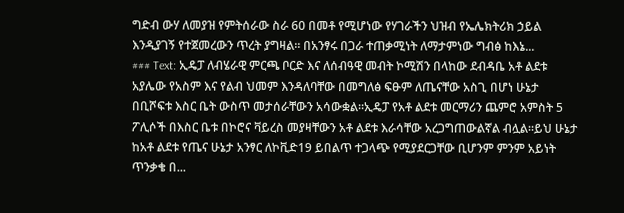ግድብ ውሃ ለመያዝ የምትሰራው ስራ 60 በመቶ የሚሆነው የሃገራችን ህዝብ የኤሌክትሪክ ኃይል እንዲያገኝ የተጀመረውን ጥረት ያግዛል፡፡ በአንፃሩ በጋራ ተጠቃሚነት ለማታምነው ግብፅ ከእኔ...
### Text: ኢዴፓ ለብሄራዊ ምርጫ ቦርድ እና ለሰብዓዊ መብት ኮሚሽን በላከው ደብዳቤ አቶ ልደቱ አያሌው የአስም እና የልብ ህመም እንዳለባቸው በመግለፅ ፍፁም ለጤናቸው አስጊ በሆነ ሁኔታ በቢሾፍቱ እስር ቤት ውስጥ መታሰራቸውን አሳውቋል።ኢዴፓ የአቶ ልደቱ መርማሪን ጨምሮ አምስት 5 ፖሊሶች በእስር ቤቱ በኮሮና ቫይረስ መያዛቸውን አቶ ልደቱ እራሳቸው አረጋግጠውልኛል ብሏል።ይህ ሁኔታ ከአቶ ልደቱ የጤና ሁኔታ አንፃር ለኮቪድ19 ይበልጥ ተጋላጭ የሚያደርጋቸው ቢሆንም ምንም አይነት ጥንቃቄ በ...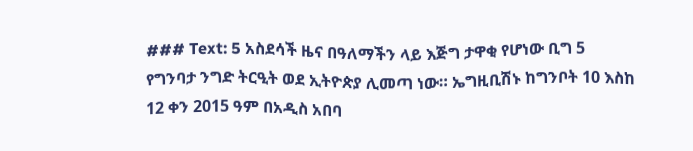### Text: 5 አስደሳች ዜና በዓለማችን ላይ እጅግ ታዋቂ የሆነው ቢግ 5 የግንባታ ንግድ ትርዒት ወደ ኢትዮጵያ ሊመጣ ነው። ኤግዚቢሽኑ ከግንቦት 10 እስከ 12 ቀን 2015 ዓም በአዲስ አበባ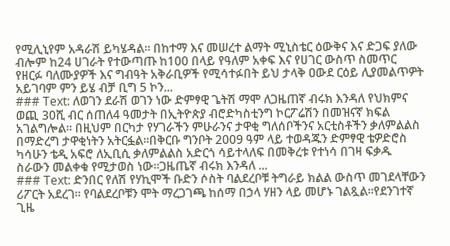የሚሊኒየም አዳራሽ ይካሄዳል። በከተማ እና መሠረተ ልማት ሚኒስቴር ዕውቅና እና ድጋፍ ያለው ብሎም ከ24 ሀገራት የተውጣጡ ከ100 በላይ የዓለም አቀፍ እና የሀገር ውስጥ ስመጥር የዘርፉ ባለሙያዎች እና ግብዓት አቅራቢዎች የሚሳተፉበት ይህ ታላቅ ዐውደ ርዕይ ሊያመልጥዎት አይገባም ምን ይሄ ብቻ ቢግ 5 ኮን...
### Text: ለወገን ደራሽ ወገን ነው ድምፃዊ ጌትሽ ማሞ ለጋዜጠኛ ብሩክ እንዳለ የህክምና ወጪ 30ሺ ብር ሰጠለ4 ዓመታት በኢትዮጵያ ብሮድካስቲንግ ኮርፖሬሽን በመዝናኛ ክፍል አገልግሎል፡፡ በዚህም በርካታ የሃገራችን ምሁራንና ታዋቂ ግለሰቦችንና አርቲስቶችን ቃለምልልስ በማድረግ ታዋቂነትን አትርፏል፡፡በቅርቡ ግንቦት 2009 ዓም ላይ ተወዳጁን ድምፃዊ ቴዎድሮስ ካሳሁን ቴዲ አፍሮ ለኢቢሲ ቃለምልልስ አድርጎ ሳይተላለፍ በመቅረቱ የተነሳ በገዛ ፍቃዱ ስራውን መልቀቁ የሚታወስ ነው፡፡ጋዜጤኛ ብሩክ እንዳለ ...
### Text: ድንበር የለሽ የሃኪሞች ቡድን ሶስት ባልደረቦቹ ትግራይ ክልል ውስጥ መገደላቸውን ሪፖርት አደረገ። የባልደረቦቹን ሞት ማረጋገጫ ከሰማ በኃላ ሃዘን ላይ መሆኑ ገልጿል።የደንገተኛ ጊዜ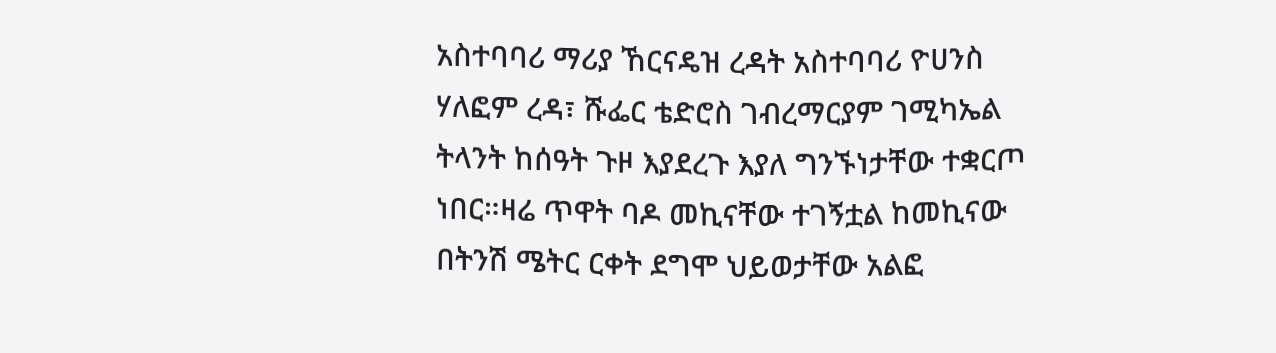አስተባባሪ ማሪያ ኸርናዴዝ ረዳት አስተባባሪ ዮሀንስ ሃለፎም ረዳ፣ ሹፌር ቴድሮስ ገብረማርያም ገሚካኤል ትላንት ከሰዓት ጉዞ እያደረጉ እያለ ግንኙነታቸው ተቋርጦ ነበር።ዛሬ ጥዋት ባዶ መኪናቸው ተገኝቷል ከመኪናው በትንሽ ሜትር ርቀት ደግሞ ህይወታቸው አልፎ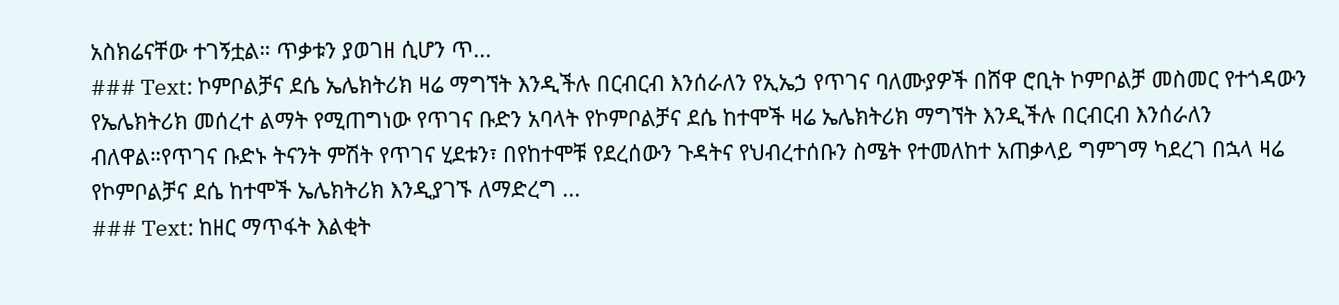አስክሬናቸው ተገኝቷል። ጥቃቱን ያወገዘ ሲሆን ጥ...
### Text: ኮምቦልቻና ደሴ ኤሌክትሪክ ዛሬ ማግኘት እንዲችሉ በርብርብ እንሰራለን የኢኤኃ የጥገና ባለሙያዎች በሸዋ ሮቢት ኮምቦልቻ መስመር የተጎዳውን የኤሌክትሪክ መሰረተ ልማት የሚጠግነው የጥገና ቡድን አባላት የኮምቦልቻና ደሴ ከተሞች ዛሬ ኤሌክትሪክ ማግኘት እንዲችሉ በርብርብ እንሰራለን ብለዋል።የጥገና ቡድኑ ትናንት ምሽት የጥገና ሂደቱን፣ በየከተሞቹ የደረሰውን ጉዳትና የህብረተሰቡን ስሜት የተመለከተ አጠቃላይ ግምገማ ካደረገ በኋላ ዛሬ የኮምቦልቻና ደሴ ከተሞች ኤሌክትሪክ እንዲያገኙ ለማድረግ ...
### Text: ከዘር ማጥፋት እልቂት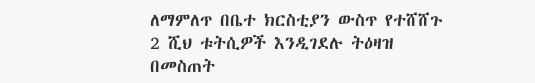ለማምለጥ በቤተ ክርስቲያን ውስጥ የተሸሸጉ 2 ሺህ ቱትሲዎች እንዲገደሉ ትዕዛዝ በመስጠት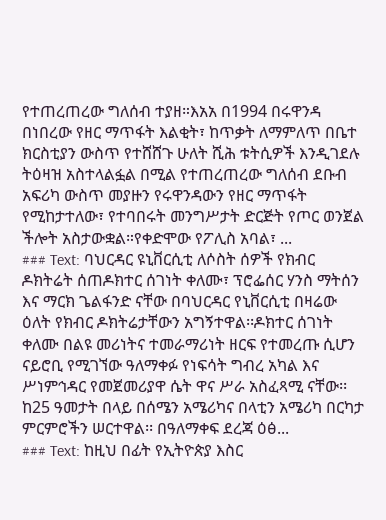የተጠረጠረው ግለሰብ ተያዘ።እአአ በ1994 በሩዋንዳ በነበረው የዘር ማጥፋት እልቂት፣ ከጥቃት ለማምለጥ በቤተ ክርስቲያን ውስጥ የተሸሸጉ ሁለት ሺሕ ቱትሲዎች እንዲገደሉ ትዕዛዝ አስተላልፏል በሚል የተጠረጠረው ግለሰብ ደቡብ አፍሪካ ውስጥ መያዙን የሩዋንዳውን የዘር ማጥፋት የሚከታተለው፣ የተባበሩት መንግሥታት ድርጅት የጦር ወንጀል ችሎት አስታውቋል።የቀድሞው የፖሊስ አባል፣ ...
### Text: ባህርዳር ዩኒቨርሲቲ ለሶስት ሰዎች የክብር ዶክትሬት ሰጠዶክተር ሰገነት ቀለሙ፣ ፕሮፌሰር ሃንስ ማትሰን እና ማርክ ጌልፋንድ ናቸው በባህርዳር የኒቨርሲቲ በዛሬው ዕለት የክብር ዶክትሬታቸውን አግኝተዋል፡፡ዶክተር ሰገነት ቀለሙ በልዩ መሪነትና ተመራማሪነት ዘርፍ የተመረጡ ሲሆን ናይሮቢ የሚገኘው ዓለማቀፉ የነፍሳት ግብረ አካል እና ሥነምኅዳር የመጀመሪያዋ ሴት ዋና ሥራ አስፈጻሚ ናቸው፡፡ ከ25 ዓመታት በላይ በሰሜን አሜሪካና በላቲን አሜሪካ በርካታ ምርምሮችን ሠርተዋል፡፡ በዓለማቀፍ ደረጃ ዕፅ...
### Text: ከዚህ በፊት የኢትዮጵያ እስር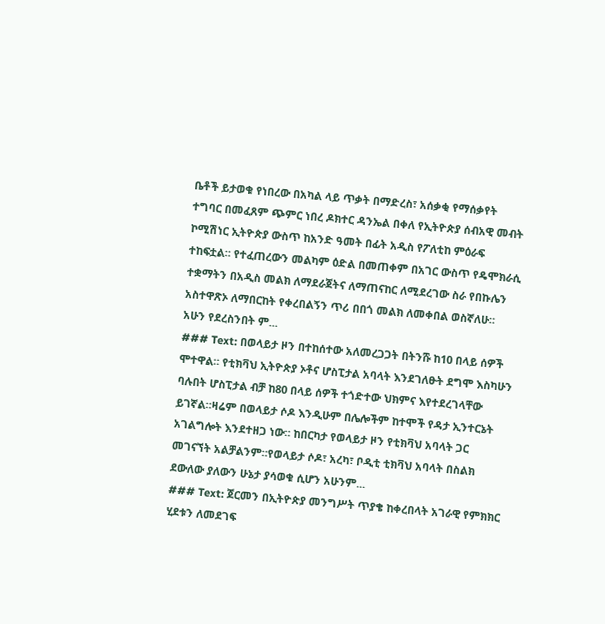ቤቶች ይታወቁ የነበረው በአካል ላይ ጥቃት በማድረስ፣ አሰቃቂ የማሰቃየት ተግባር በመፈጸም ጭምር ነበረ ዶክተር ዳንኤል በቀለ የኢትዮጵያ ሰብአዊ መብት ኮሚሽነር ኢትዮጵያ ውስጥ ከአንድ ዓመት በፊት አዲስ የፖለቲከ ምዕራፍ ተከፍቷል። የተፈጠረውን መልካም ዕድል በመጠቀም በአገር ውስጥ የዴሞክራሲ ተቋማትን በአዲስ መልክ ለማደራጀትና ለማጠናከር ለሚደረገው ስራ የበኩሌን አስተዋጽኦ ለማበርከት የቀረበልኝን ጥሪ በበጎ መልክ ለመቀበል ወስኛለሁ። አሁን የደረስንበት ም...
### Text: በወላይታ ዞን በተከሰተው አለመረጋጋት በትንሹ ከ10 በላይ ሰዎች ሞተዋል። የቲክቫህ ኢትዮጵያ ኦቶና ሆስፒታል አባላት እንደገለፁት ደግሞ እስካሁን ባሉበት ሆስፒታል ብቻ ከ80 በላይ ሰዎች ተጎድተው ህክምና እየተደረገላቸው ይገኛል።ዛሬም በወላይታ ሶዶ እንዲሁም በሌሎችም ከተሞች የዳታ ኢንተርኔት አገልግሎት እንደተዘጋ ነው። ከበርካታ የወላይታ ዞን የቲክቫህ አባላት ጋር መገናኘት አልቻልንም።የወላይታ ሶዶ፣ አረካ፣ ቦዲቲ ቲክቫህ አባላት በስልክ ደውለው ያለውን ሁኔታ ያሳወቁ ሲሆን አሁንም...
### Text: ጀርመን በኢትዮጵያ መንግሥት ጥያቄ ከቀረበላት አገራዊ የምክክር ሂደቱን ለመደገፍ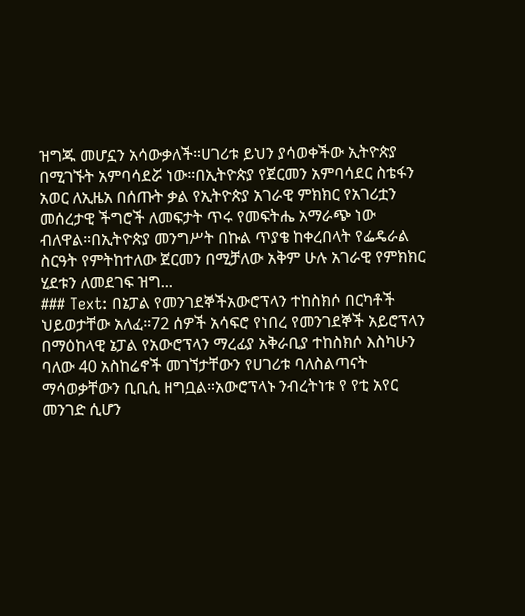ዝግጁ መሆኗን አሳውቃለች።ሀገሪቱ ይህን ያሳወቀችው ኢትዮጵያ በሚገኙት አምባሳደሯ ነው።በኢትዮጵያ የጀርመን አምባሳደር ስቴፋን አወር ለኢዜአ በሰጡት ቃል የኢትዮጵያ አገራዊ ምክክር የአገሪቷን መሰረታዊ ችግሮች ለመፍታት ጥሩ የመፍትሔ አማራጭ ነው ብለዋል።በኢትዮጵያ መንግሥት በኩል ጥያቄ ከቀረበላት የፌዴራል ስርዓት የምትከተለው ጀርመን በሚቻለው አቅም ሁሉ አገራዊ የምክክር ሂደቱን ለመደገፍ ዝግ...
### Text: በኔፓል የመንገደኞችአውሮፕላን ተከስክሶ በርካቶች ህይወታቸው አለፈ።72 ሰዎች አሳፍሮ የነበረ የመንገደኞች አይሮፕላን በማዕከላዊ ኔፓል የአውሮፕላን ማረፊያ አቅራቢያ ተከስክሶ እስካሁን ባለው 40 አስከሬኖች መገኘታቸውን የሀገሪቱ ባለስልጣናት ማሳወቃቸውን ቢቢሲ ዘግቧል።አውሮፕላኑ ንብረትነቱ የ የቲ አየር መንገድ ሲሆን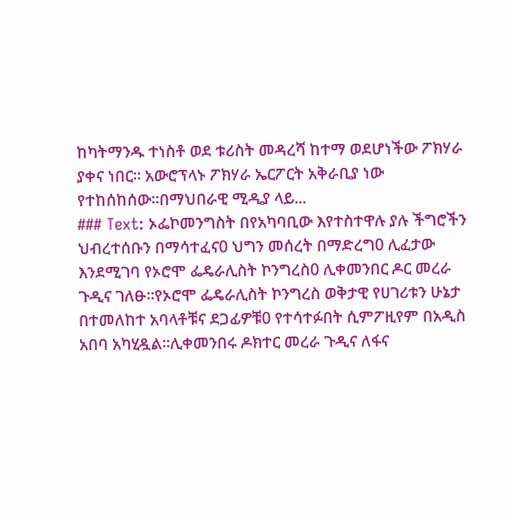ከካትማንዱ ተነስቶ ወደ ቱሪስት መዳረሻ ከተማ ወደሆነችው ፖክሃራ ያቀና ነበር። አውሮፕላኑ ፖክሃራ ኤርፖርት አቅራቢያ ነው የተከሰከሰው።በማህበራዊ ሚዲያ ላይ...
### Text: ኦፌኮመንግስት በየአካባቢው እየተስተዋሉ ያሉ ችግሮችን ህብረተሰቡን በማሳተፈና0 ህግን መሰረት በማድረግ0 ሊፈታው እንደሚገባ የኦሮሞ ፌዴራሊስት ኮንግረስ0 ሊቀመንበር ዶር መረራ ጉዲና ገለፁ።የኦሮሞ ፌዴራሊስት ኮንግረስ ወቅታዊ የሀገሪቱን ሁኔታ በተመለከተ አባላቶቹና ደጋፊዎቹ0 የተሳተፉበት ሲምፖዚየም በአዲስ አበባ አካሂዷል።ሊቀመንበሩ ዶክተር መረራ ጉዲና ለፋና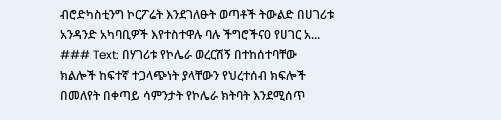ብሮድካስቲንግ ኮርፖሬት እንደገለፁት ወጣቶች ትውልድ በሀገሪቱ አንዳንድ አካባቢዎች እየተስተዋሉ ባሉ ችግሮችና0 የሀገር አ...
### Text: በሃገሪቱ የኮሌራ ወረርሽኝ በተከሰተባቸው ክልሎች ከፍተኛ ተጋላጭነት ያላቸውን የህረተሰብ ክፍሎች በመለየት በቀጣይ ሳምንታት የኮሌራ ክትባት እንደሚሰጥ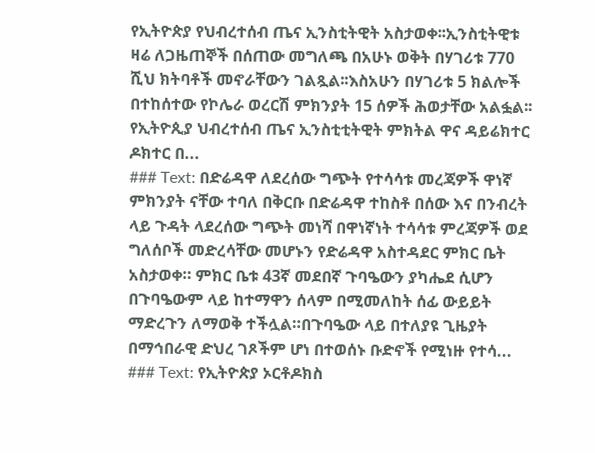የኢትዮጵያ የህብረተሰብ ጤና ኢንስቲትዊት አስታወቀ፡፡ኢንስቲትዊቱ ዛሬ ለጋዜጠኞች በሰጠው መግለጫ በአሁኑ ወቅት በሃገሪቱ 770 ሺህ ክትባቶች መኖራቸውን ገልጿል፡፡እስአሁን በሃገሪቱ 5 ክልሎች በተከሰተው የኮሌራ ወረርሽ ምክንያት 15 ሰዎች ሕወታቸው አልፏል፡፡የኢትዮጲያ ህብረተሰብ ጤና ኢንስቲቲትዊት ምክትል ዋና ዳይሬክተር ዶክተር በ...
### Text: በድሬዳዋ ለደረሰው ግጭት የተሳሳቱ መረጃዎች ዋነኛ ምክንያት ናቸው ተባለ በቅርቡ በድሬዳዋ ተከስቶ በሰው እና በንብረት ላይ ጉዳት ላደረሰው ግጭት መነሻ በዋነኛነት ተሳሳቱ ምረጃዎች ወደ ግለሰቦች መድረሳቸው መሆኑን የድሬዳዋ አስተዳደር ምክር ቤት አስታወቀ። ምክር ቤቱ 43ኛ መደበኛ ጉባዔውን ያካሔደ ሲሆን በጉባዔውም ላይ ከተማዋን ሰላም በሚመለከት ሰፊ ውይይት ማድረጉን ለማወቅ ተችሏል።በጉባዔው ላይ በተለያዩ ጊዜያት በማኅበራዊ ድህረ ገጾችም ሆነ በተወሰኑ ቡድኖች የሚነዙ የተሳ...
### Text: የኢትዮጵያ ኦርቶዶክስ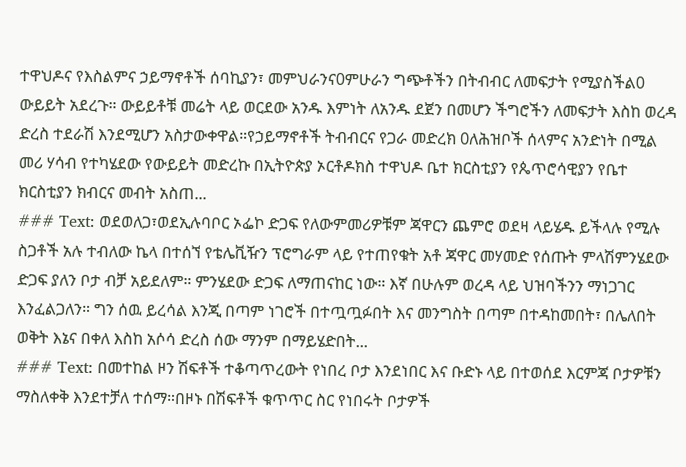ተዋህዶና የእስልምና ኃይማኖቶች ሰባኪያን፣ መምህራንና0ምሁራን ግጭቶችን በትብብር ለመፍታት የሚያስችል0 ውይይት አደረጉ። ውይይቶቹ መሬት ላይ ወርደው አንዱ እምነት ለአንዱ ደጀን በመሆን ችግሮችን ለመፍታት እስከ ወረዳ ድረስ ተደራሽ እንደሚሆን አስታውቀዋል።የኃይማኖቶች ትብብርና የጋራ መድረክ 0ለሕዝቦች ሰላምና አንድነት በሚል መሪ ሃሳብ የተካሄደው የውይይት መድረኩ በኢትዮጵያ ኦርቶዶክስ ተዋህዶ ቤተ ክርስቲያን የጴጥሮሳዊያን የቤተ ክርስቲያን ክብርና መብት አስጠ...
### Text: ወደወለጋ፣ወደኢሉባቦር ኦፌኮ ድጋፍ የለውምመሪዎቹም ጃዋርን ጨምሮ ወደዛ ላይሄዱ ይችላሉ የሚሉ ስጋቶች አሉ ተብለው ኬላ በተሰኘ የቴሌቪዥን ፕሮግራም ላይ የተጠየቁት አቶ ጃዋር መሃመድ የሰጡት ምላሽምንሄደው ድጋፍ ያለን ቦታ ብቻ አይደለም። ምንሄደው ድጋፍ ለማጠናከር ነው። እኛ በሁሉም ወረዳ ላይ ህዝባችንን ማነጋገር እንፈልጋለን። ግን ሰዉ ይረሳል እንጂ በጣም ነገሮች በተጧጧፉበት እና መንግስት በጣም በተዳከመበት፣ በሌለበት ወቅት እኔና በቀለ እስከ አሶሳ ድረስ ሰው ማንም በማይሄድበት...
### Text: በመተከል ዞን ሽፍቶች ተቆጣጥረውት የነበረ ቦታ እንደነበር እና ቡድኑ ላይ በተወሰደ እርምጃ ቦታዎቹን ማስለቀቅ እንደተቻለ ተሰማ።በዞኑ በሽፍቶች ቁጥጥር ስር የነበሩት ቦታዎች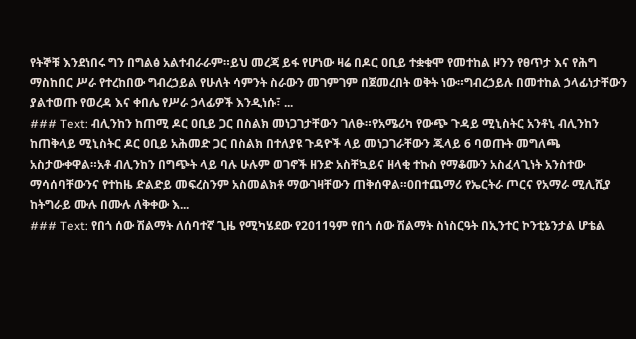የትኞቹ እንደነበሩ ግን በግልፅ አልተብራራም።ይህ መረጃ ይፋ የሆነው ዛሬ በዶር ዐቢይ ተቋቁሞ የመተከል ዞንን የፀጥታ እና የሕግ ማስከበር ሥራ የተረከበው ግብረኃይል የሁለት ሳምንት ስራውን መገምገም በጀመረበት ወቅት ነው።ግብረኃይሉ በመተከል ኃላፊነታቸውን ያልተወጡ የወረዳ እና ቀበሌ የሥራ ኃላፊዎች እንዲነሱ፣ ...
### Text: ብሊንከን ከጠሚ ዶር ዐቢይ ጋር በስልክ መነጋገታቸውን ገለፁ።የአሜሪካ የውጭ ጉዳይ ሚኒስትር አንቶኒ ብሊንከን ከጠቅላይ ሚኒስትር ዶር ዐቢይ አሕመድ ጋር በስልክ በተለያዩ ጉዳዮች ላይ መነጋገራቸውን ጁላይ 6 ባወጡት መግለጫ አስታውቀዋል።አቶ ብሊንከን በግጭት ላይ ባሉ ሁሉም ወገኖች ዘንድ አስቸኳይና ዘላቂ ተኩስ የማቆሙን አስፈላጊነት አንስተው ማሳሰባቸውንና የተከዜ ድልድይ መፍረስንም አስመልክቶ ማውገዛቸውን ጠቅሰዋል።0በተጨማሪ የኤርትራ ጦርና የአማራ ሚሊሺያ ከትግራይ ሙሉ በሙሉ ለቅቀው እ...
### Text: የበጎ ሰው ሽልማት ለሰባተኛ ጊዜ የሚካሄደው የ2011ዓም የበጎ ሰው ሽልማት ስነስርዓት በኢንተር ኮንቲኔንታል ሆቴል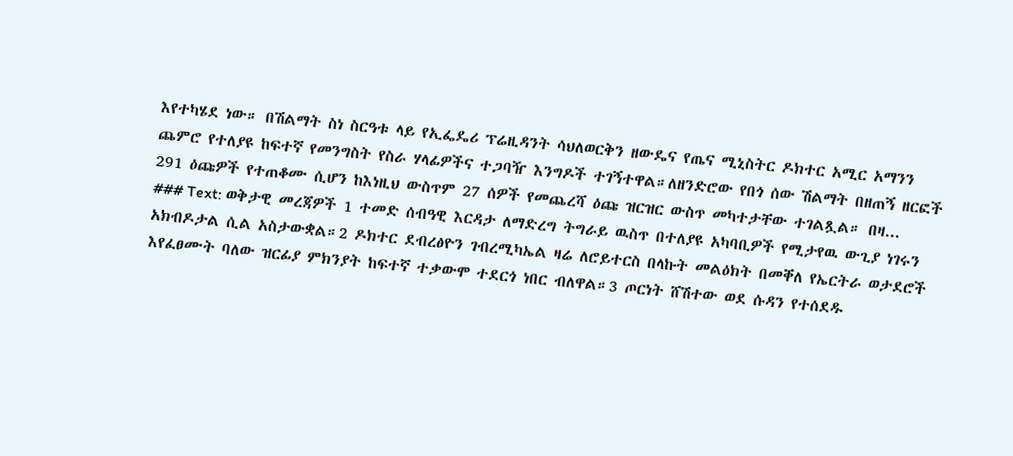እየተካሄደ ነው። በሽልማት ስነ ስርዓቱ ላይ የኢፌዴሪ ፕሬዚዳንት ሳህለወርቅን ዘውዴና የጤና ሚኒስትር ዶክተር አሚር አማንን ጨምሮ የተለያዩ ከፍተኛ የመንግስት የስራ ሃላፊዎችና ተጋባዥ እንግዶች ተገኝተዋል።ለዘንድሮው የበጎ ሰው ሽልማት በዘጠኝ ዘርፎች 291 ዕጩዎች የተጠቆሙ ሲሆን ከእነዚህ ውስጥም 27 ሰዎች የመጨረሻ ዕጩ ዝርዝር ውስጥ መካተታቸው ተገልጿል። በዛ...
### Text: ወቅታዊ መረጃዎች 1 ተመድ ሰብዓዊ እርዳታ ለማድረግ ትግራይ ዉስጥ በተለያዩ አካባቢዎች የሚታየዉ ውጊያ ነገሩን አክብዶታል ሲል አስታውቋል።2 ዶክተር ደብረፅዮን ገብረሚካኤል ዛሬ ለሮይተርስ በላኩት መልዕክት በመቐለ የኤርትራ ወታደሮች እየፈፀሙት ባለው ዝርፊያ ምክንያት ከፍተኛ ተቃውሞ ተደርጎ ነበር ብለዋል።3 ጦርነት ሸሽተው ወደ ሱዳን የተሰደዱ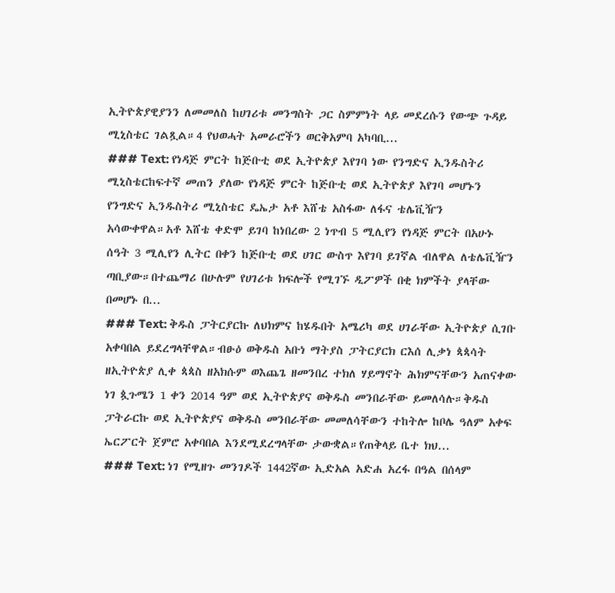ኢትዮጵያዊያንን ለመመለስ ከሀገሪቱ መንግስት ጋር ስምምነት ላይ መደረሱን የውጭ ጉዳይ ሚኒስቴር ገልጿል።4 የህወሓት አመራሮችን ወርቅአምባ አካባቢ...
### Text: የነዳጅ ምርት ከጅቡቲ ወደ ኢትዮጵያ እየገባ ነው የንግድና ኢንዱስትሪ ሚኒስቴርከፍተኛ መጠን ያለው የነዳጅ ምርት ከጅቡቲ ወደ ኢትዮጵያ እየገባ መሆኑን የንግድና ኢንዱስትሪ ሚኒስቴር ዴኤታ አቶ እሸቴ አስፋው ለፋና ቴሌቪዥን አሳውቀዋል።አቶ እሸቴ ቀድሞ ይገባ ከነበረው 2 ነጥብ 5 ሚሊየን የነዳጅ ምርት በአሁኑ ሰዓት 3 ሚሊየን ሊትር በቀን ከጅቡቲ ወደ ሀገር ውስጥ እየገባ ይገኛል ብለዋል ለቴሌቪዥን ጣቢያው።በተጨማሪ በሁሉም የሀገሪቱ ክፍሎች የሚገኙ ዲፖዎች በቂ ክምችት ያላቸው በመሆኑ በ...
### Text: ቅዱስ ፓትርያርኩ ለህክምና ከሄዱበት አሜሪካ ወደ ሀገራቸው ኢትዮጵያ ሲገቡ አቀባበል ይደረግላቸዋል።ብፁዕ ወቅዱስ አቡነ ማትያስ ፓትርያርክ ርእሰ ሊቃነ ጳጳሳት ዘኢትዮጵያ ሊቀ ጳጳስ ዘአክሱም ወእጨጌ ዘመንበረ ተክለ ሃይማኖት ሕክምናቸውን አጠናቀው ነገ ጷጉሜን 1 ቀን 2014 ዓም ወደ ኢትዮጵያና ወቅዱስ መንበራቸው ይመለሳሉ።ቅዱስ ፓትራርኩ ወደ ኢትዮጵያና ወቅዱስ መንበራቸው መመለሳቸውን ተከትሎ ከቦሌ ዓለም አቀፍ ኤርፖርት ጀምሮ አቀባበል እንደሚደረግላቸው ታውቋል።የጠቅላይ ቤተ ክህ...
### Text: ነገ የሚዘጉ መንገዶች 1442ኛው ኢድአል አድሐ አረፋ በዓል በሰላም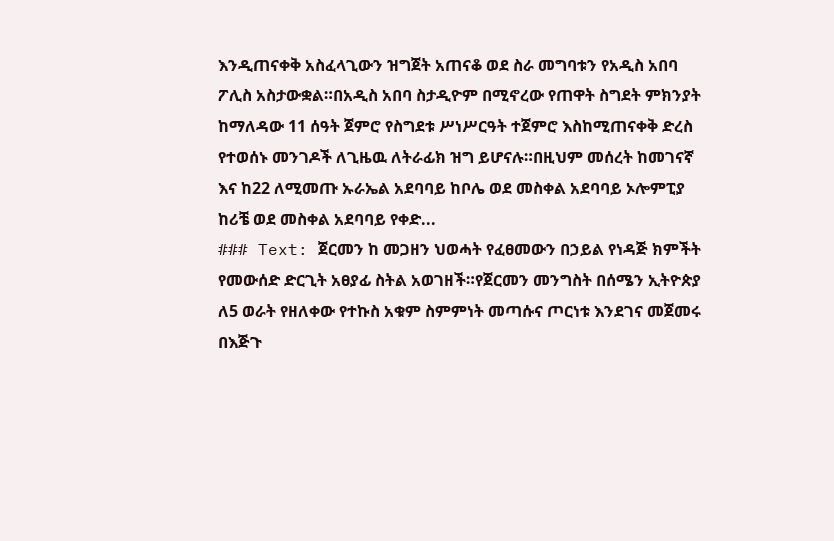እንዲጠናቀቅ አስፈላጊውን ዝግጀት አጠናቆ ወደ ስራ መግባቱን የአዲስ አበባ ፖሊስ አስታውቋል።በአዲስ አበባ ስታዲዮም በሚኖረው የጠዋት ስግደት ምክንያት ከማለዳው 11 ሰዓት ጀምሮ የስግደቱ ሥነሥርዓት ተጀምሮ እስከሚጠናቀቅ ድረስ የተወሰኑ መንገዶች ለጊዜዉ ለትራፊክ ዝግ ይሆናሉ።በዚህም መሰረት ከመገናኛ እና ከ22 ለሚመጡ ኡራኤል አደባባይ ከቦሌ ወደ መስቀል አደባባይ ኦሎምፒያ ከሪቼ ወደ መስቀል አደባባይ የቀድ...
### Text: ጀርመን ከ መጋዘን ህወሓት የፈፀመውን በኃይል የነዳጅ ክምችት የመውሰድ ድርጊት አፀያፊ ስትል አወገዘች።የጀርመን መንግስት በሰሜን ኢትዮጵያ ለ5 ወራት የዘለቀው የተኩስ አቁም ስምምነት መጣሱና ጦርነቱ እንደገና መጀመሩ በእጅጉ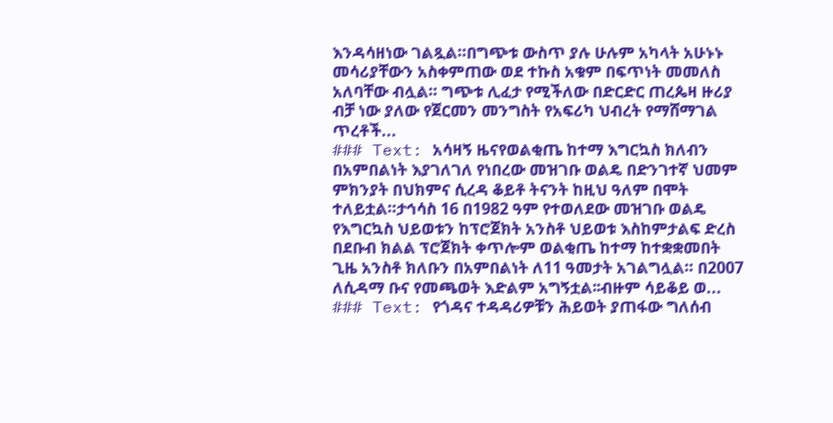እንዳሳዘነው ገልጿል።በግጭቱ ውስጥ ያሉ ሁሉም አካላት አሁኑኑ መሳሪያቸውን አስቀምጠው ወደ ተኩስ አቁም በፍጥነት መመለስ አለባቸው ብሏል። ግጭቱ ሊፈታ የሚችለው በድርድር ጠረጴዛ ዙሪያ ብቻ ነው ያለው የጀርመን መንግስት የአፍሪካ ህብረት የማሸማገል ጥረቶች...
### Text: አሳዛኝ ዜናየወልቂጤ ከተማ እግርኳስ ክለብን በአምበልነት እያገለገለ የነበረው መዝገቡ ወልዴ በድንገተኛ ህመም ምክንያት በህክምና ሲረዳ ቆይቶ ትናንት ከዚህ ዓለም በሞት ተለይቷል።ታኅሳስ 16 በ1982 ዓም የተወለደው መዝገቡ ወልዴ የእግርኳስ ህይወቱን ከፕሮጀክት አንስቶ ህይወቱ እስከምታልፍ ድረስ በደቡብ ክልል ፕሮጀክት ቀጥሎም ወልቂጤ ከተማ ከተቋቋመበት ጊዜ አንስቶ ክለቡን በአምበልነት ለ11 ዓመታት አገልግሏል። በ2007 ለሲዳማ ቡና የመጫወት እድልም አግኝቷል፡፡ብዙም ሳይቆይ ወ...
### Text: የጎዳና ተዳዳሪዎቹን ሕይወት ያጠፋው ግለሰብ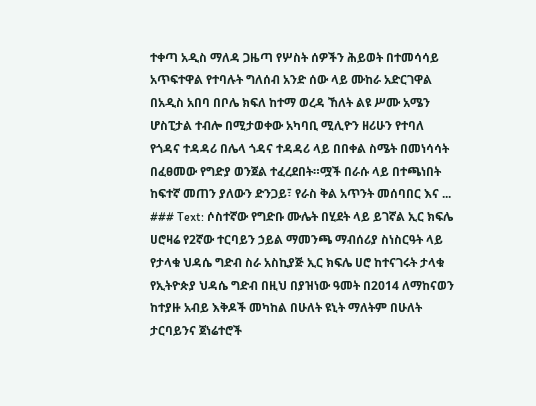ተቀጣ አዲስ ማለዳ ጋዜጣ የሦስት ሰዎችን ሕይወት በተመሳሳይ አጥፍተዋል የተባሉት ግለሰብ አንድ ሰው ላይ ሙከራ አድርገዋል በአዲስ አበባ በቦሌ ክፍለ ከተማ ወረዳ ኸለት ልዩ ሥሙ አሜን ሆስፒታል ተብሎ በሚታወቀው አካባቢ ሚሊዮን ዘሪሁን የተባለ የጎዳና ተዳዳሪ በሌላ ጎዳና ተዳዳሪ ላይ በበቀል ስሜት በመነሳሳት በፈፀመው የግድያ ወንጀል ተፈረደበት።ሟች በራሱ ላይ በተጫነበት ከፍተኛ መጠን ያለውን ድንጋይ፣ የራስ ቅል አጥንት መሰባበር እና ...
### Text: ሶስተኛው የግድቡ ሙሌት በሂደት ላይ ይገኛል ኢር ክፍሌ ሀሮዛሬ የ2ኛው ተርባይን ኃይል ማመንጫ ማብሰሪያ ስነስርዓት ላይ የታላቁ ህዳሴ ግድብ ስራ አስኪያጅ ኢር ክፍሌ ሀሮ ከተናገሩት ታላቁ የኢትዮጵያ ህዳሴ ግድብ በዚህ በያዝነው ዓመት በ2014 ለማከናወን ከተያዙ አብይ እቅዶች መካከል በሁለት ዩኒት ማለትም በሁለት ታርባይንና ጀነሬተሮች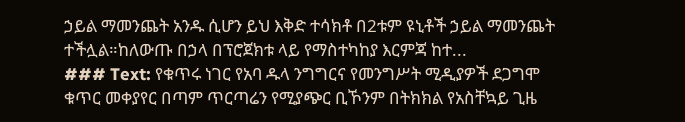ኃይል ማመንጨት አንዱ ሲሆን ይህ እቅድ ተሳክቶ በ2ቱም ዩኒቶች ኃይል ማመንጨት ተችሏል።ከለውጡ በኃላ በፕሮጀክቱ ላይ የማስተካከያ እርምጃ ከተ...
### Text: የቁጥሩ ነገር የአባ ዱላ ንግግርና የመንግሥት ሚዲያዎች ደጋግሞ ቁጥር መቀያየር በጣም ጥርጣሬን የሚያጭር ቢኾንም በትክክል የአስቸኳይ ጊዜ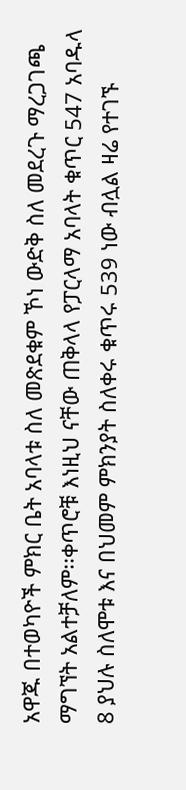አዋጁ በተወካዮች ምክር ቤት አባላቱ ስለ መጽደቁም ኾነ ውድቅ ስለ መደረጉ ማረጋገጫ ማግኘት አልተቻለም፡፡ቀጥሮቹ እነዚህ ናቸው ጠቅላላ የፓርላማ አባላት ቁጥር 547 አባዱላ 8 ያህሉ ስለሞቱ እና በህመም ምክንያት ስለቀሩ ቁጥሩ 539 ነው ብሏል ዛሬ የተገኙ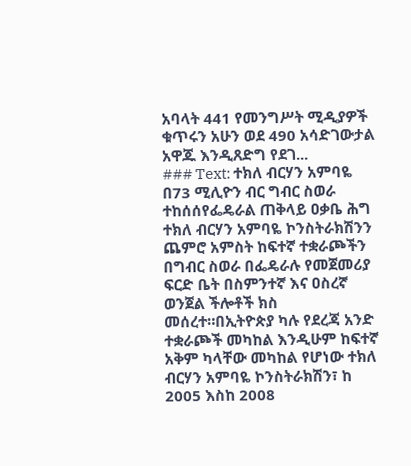አባላት 441 የመንግሥት ሚዲያዎች ቁጥሩን አሁን ወደ 490 አሳድገውታል አዋጁ እንዲጸድግ የደገ...
### Text: ተክለ ብርሃን አምባዬ በ73 ሚሊዮን ብር ግብር ስወራ ተከሰሰየፌዴራል ጠቅላይ ዐቃቤ ሕግ ተክለ ብርሃን አምባዬ ኮንስትራክሽንን ጨምሮ አምስት ከፍተኛ ተቋራጮችን በግብር ስወራ በፌዴራሉ የመጀመሪያ ፍርድ ቤት በስምንተኛ እና ዐስረኛ ወንጀል ችሎቶች ክስ መሰረተ።በኢትዮጵያ ካሉ የደረጃ አንድ ተቋራጮች መካከል እንዲሁም ከፍተኛ አቅም ካላቸው መካከል የሆነው ተክለ ብርሃን አምባዬ ኮንስትራክሽን፣ ከ 2005 እስከ 2008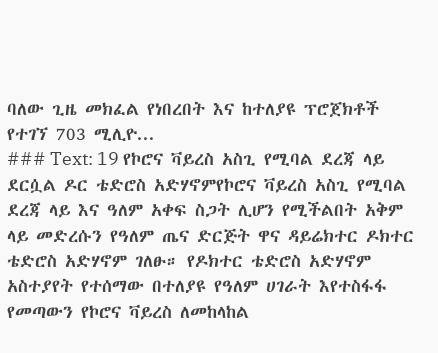ባለው ጊዜ መክፈል የነበረበት እና ከተለያዩ ፕሮጀክቶች የተገኘ 703 ሚሊዮ...
### Text: 19 የኮሮና ቫይረስ አስጊ የሚባል ደረጃ ላይ ደርሷል ዶር ቴድሮስ አድሃኖምየኮሮና ቫይረስ አስጊ የሚባል ደረጃ ላይ እና ዓለም አቀፍ ስጋት ሊሆን የሚችልበት አቅም ላይ መድረሱን የዓለም ጤና ድርጅት ዋና ዳይሬክተር ዶክተር ቴድሮስ አድሃኖም ገለፁ። የዶክተር ቴድሮስ አድሃኖም አስተያየት የተሰማው በተለያዩ የዓለም ሀገራት እየተስፋፋ የመጣውን የኮሮና ቫይረስ ለመከላከል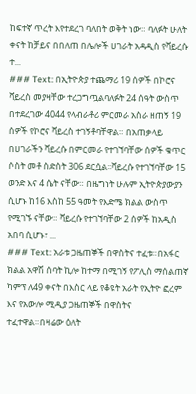ከፍተኛ ጥረት እየተደረገ ባለበት ወቅት ነው። ባለፉት ሁለት ቀናት ከቻይና በበለጠ በሌሎች ሀገራት አዳዲስ የቫይረሱ ተ...
### Text: በኢትዮጵያ ተጨማሪ 19 ሰዎች በኮሮና ቫይረስ መያዛቸው ተረጋግጧልባለፉት 24 ሰዓት ውስጥ በተደረገው 4044 የላብራቶሪ ምርመራ አስራ ዘጠኝ 19 ሰዎች የኮሮና ቫይረስ ተገኝቶባቸዋል። በአጠቃላይ በሀገራችን ቫይረሱ በምርመራ የተገኘባቸው ሰዎች ቁጥር ሶስት መቶ ስድስት 306 ደርሷል፡፡ቫይረሱ የተገኘባቸው 15 ወንድ እና 4 ሴት ናቸው። በዜግነት ሁሉም ኢትዮጵያውያን ሲሆኑ ከ16 እስከ 55 ዓመት የእድሜ ክልል ውስጥ የሚገኙ ናቸው። ቫይረሱ የተገኘባቸው 2 ሰዎች ከአዲስ አበባ ሲሆኑ፣ ...
### Text: አራቱ ጋዜጠኞች በዋስትና ተፈቱ።በአፋር ክልል አዋሽ ሰባት ኪሎ ከተማ በሚገኝ የፖሊስ ማሰልጠኛ ካምፕ ለ49 ቀናት በእስር ላይ የቆዩት አራት የኢትዮ ፎረም እና የአውሎ ሚዲያ ጋዜጠኞች በዋስትና ተፈተዋል።በዛሬው ዕለት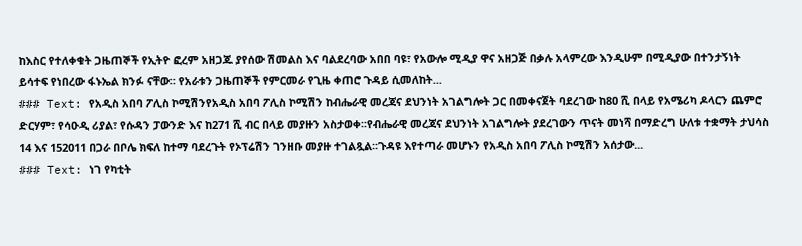ከእስር የተለቀቁት ጋዜጠኞች የኢትዮ ፎረም አዘጋጁ ያየሰው ሽመልስ እና ባልደረባው አበበ ባዩ፣ የአውሎ ሚዲያ ዋና አዘጋጅ በቃሉ አላምረው እንዲሁም በሚዲያው በተንታኝነት ይሳተፍ የነበረው ፋኑኤል ክንፉ ናቸው። የአራቱን ጋዜጠኞች የምርመራ የጊዜ ቀጠሮ ጉዳይ ሲመለከት...
### Text: የአዲስ አበባ ፖሊስ ኮሚሽንየአዲስ አበባ ፖሊስ ኮሚሽን ከብሔራዊ መረጃና ደህንነት አገልግሎት ጋር በመቀናጀት ባደረገው ከ8ዐ ሺ በላይ የአሜሪካ ዶላርን ጨምሮ ድርሃም፣ የሳዑዲ ሪያል፣ የሱዳን ፓውንድ እና ከ271 ሺ ብር በላይ መያዙን አስታወቀ፡፡የብሔራዊ መረጃና ደህንነት አገልግሎት ያደረገውን ጥናት መነሻ በማድረግ ሁለቱ ተቋማት ታህሳስ 14 እና 152011 በጋራ በቦሌ ክፍለ ከተማ ባደረጉት የኦፕሬሽን ገንዘቡ መያዙ ተገልጿል፡፡ጉዳዩ እየተጣራ መሆኑን የአዲስ አበባ ፖሊስ ኮሚሽን አሰታው...
### Text: ነገ የካቲት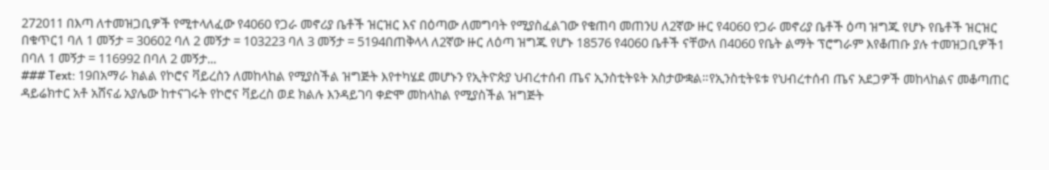272011 በእጣ ለተመዝጋቢዎች የሚተላለፈው የ4060 የጋራ መኖሪያ ቤቶች ዝርዝር እና በዕጣው ለመግባት የሚያስፈልገው የቁጠባ መጠንሀ ለ2ኛው ዙር የ4060 የጋራ መኖሪያ ቤቶች ዕጣ ዝግጁ የሆኑ የቤቶች ዝርዝር በቁጥር1 ባለ 1 መኝታ = 30602 ባለ 2 መኝታ = 103223 ባለ 3 መኝታ = 5194በጠቅላላ ለ2ኛው ዙር ለዕጣ ዝግጁ የሆኑ 18576 የ4060 ቤቶች ናቸውለ በ4060 የቤት ልማት ፕሮግራም እየቆጠቡ ያሉ ተመዝጋቢዎች1 በባለ 1 መኝታ = 116992 በባለ 2 መኝታ...
### Text: 19በአማራ ክልል የኮሮና ቫይረስን ለመከላከል የሚያስችል ዝግጅት እየተካሄደ መሆኑን የኢትዮጵያ ህብረተሰብ ጤና ኢንስቲትዩት አስታውቋል።የኢንስቲትዩቱ የህብረተሰብ ጤና አደጋዎች መከላከልና መቆጣጠር ዳይሬክተር አቶ አሸናፊ አያሌው ከተናገሩት የኮሮና ቫይረስ ወደ ክልሉ እንዳይገባ ቀድሞ መከላከል የሚያስችል ዝግጅት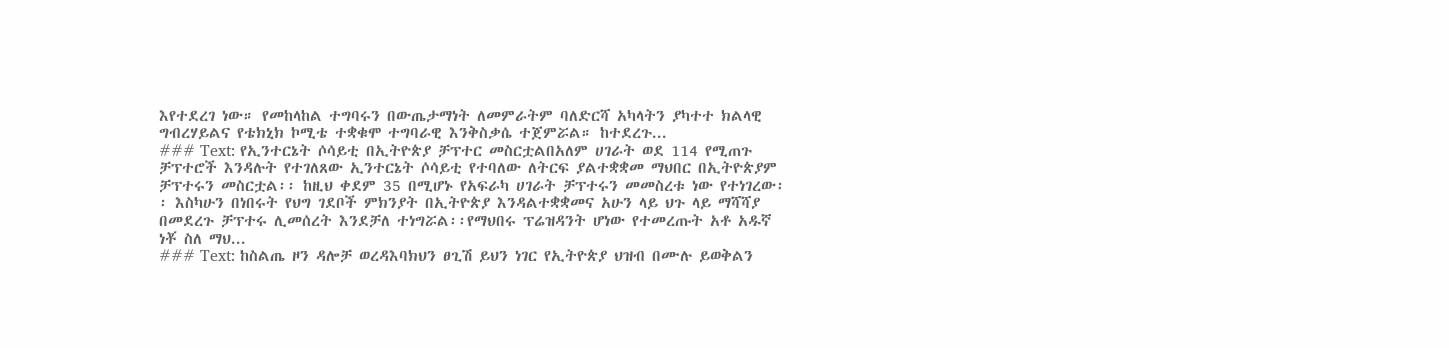እየተደረገ ነው። የመከላከል ተግባሩን በውጤታማነት ለመምራትም ባለድርሻ አካላትን ያካተተ ክልላዊ ግብረሃይልና የቴክኒክ ኮሚቴ ተቋቁሞ ተግባራዊ እንቅስቃሴ ተጀምሯል። ከተደረጉ...
### Text: የኢንተርኔት ሶሳይቲ በኢትዮጵያ ቻፕተር መስርቷልበአለም ሀገራት ወደ 114 የሚጠጉ ቻፕተሮች እንዳሉት የተገለጸው ኢንተርኔት ሶሳይቲ የተባለው ለትርፍ ያልተቋቋመ ማህበር በኢትዮጵያም ቻፕተሩን መስርቷል፡፡ ከዚህ ቀደም 35 በሚሆኑ የአፍራካ ሀገራት ቻፕተሩን መመስረቱ ነው የተነገረው፡፡ እስካሁን በነበሩት የህግ ገደቦች ምክንያት በኢትዮጵያ እንዳልተቋቋመና አሁን ላይ ህጉ ላይ ማሻሻያ በመደረጉ ቻፕተሩ ሊመሰረት እንደቻለ ተነግሯል፡፡የማህበሩ ፕሬዝዳንት ሆነው የተመረጡት አቶ አዱኛ ነቾ ስለ ማህ...
### Text: ከስልጤ ዞን ዳሎቻ ወረዳእባክህን ፀጊሽ ይህን ነገር የኢትዮጵያ ህዝብ በሙሉ ይወቅልን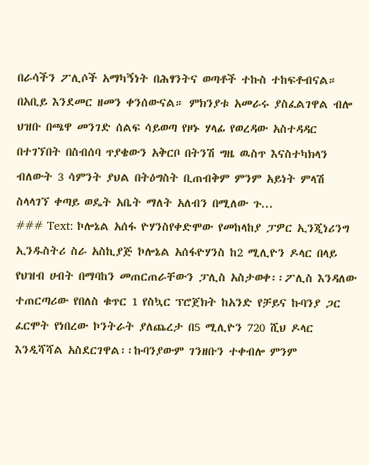በራሳችን ፖሊሶች አማካኝነት በሕፃንትና ወጣቶች ተኩስ ተከፍቶብናል። በአቢይ እንደመር ዘመን ቀንሰውናል። ምክንያቱ አመራሩ ያስፈልገዋል ብሎ ህዝቡ በጫዋ መንገድ ሰልፍ ሳይወጣ የዞኑ ሃላፊ የወረዳው አስተዳዳር በተገኘበት በስብሰባ ጥያቄውን አቅርቦ በትንሽ ግዜ ዉስጥ እናስተካክላን ብለውት 3 ሳምንት ያህል በትዕግስት ቢጠብቅም ምንም አይነት ምላሽ ስላላገኘ ቀጣይ ወዴት አቤት ማለት አለብን በሚለው ጉ...
### Text: ኮሎኔል አሰፋ ዮሃንስየቀድሞው የመከላከያ ፓዎር ኢንጂነሪንግ ኢንዱስትሪ ስራ አስኪያጅ ኮሎኔል አሰፋዮሃንስ ከ2 ሚሊዮን ዶላር በላይ የህዝብ ሀብት በማባከን መጠርጠራቸውን ፓሊስ አስታወቀ፡፡ፖሊስ እንዳለው ተጠርጣሪው የበለስ ቁጥር 1 የስኳር ፕሮጀክት ከአንድ የቻይና ኩባንያ ጋር ፈርሞት የነበረው ኮንትራት ያለጨረታ በ5 ሚሊዮን 720 ሺህ ዶላር እንዲሻሻል አስደርገዋል፡፡ኩባንያውም ገንዘቡን ተቀብሎ ምንም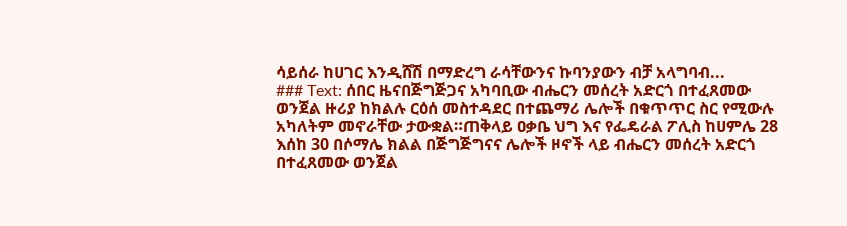ሳይሰራ ከሀገር እንዲሸሽ በማድረግ ራሳቸውንና ኩባንያውን ብቻ አላግባብ...
### Text: ሰበር ዜናበጅግጅጋና አካባቢው ብሔርን መሰረት አድርጎ በተፈጸመው ወንጀል ዙሪያ ከክልሉ ርዕሰ መስተዳደር በተጨማሪ ሌሎች በቁጥጥር ስር የሚውሉ አካለትም መኖራቸው ታውቋል።ጠቅላይ ዐቃቤ ህግ እና የፌዴራል ፖሊስ ከሀምሌ 28 እሰከ 30 በሶማሌ ክልል በጅግጅግናና ሌሎች ዞኖች ላይ ብሔርን መሰረት አድርጎ በተፈጸመው ወንጀል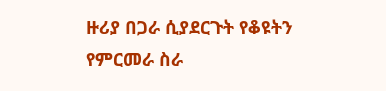ዙሪያ በጋራ ሲያደርጉት የቆዩትን የምርመራ ስራ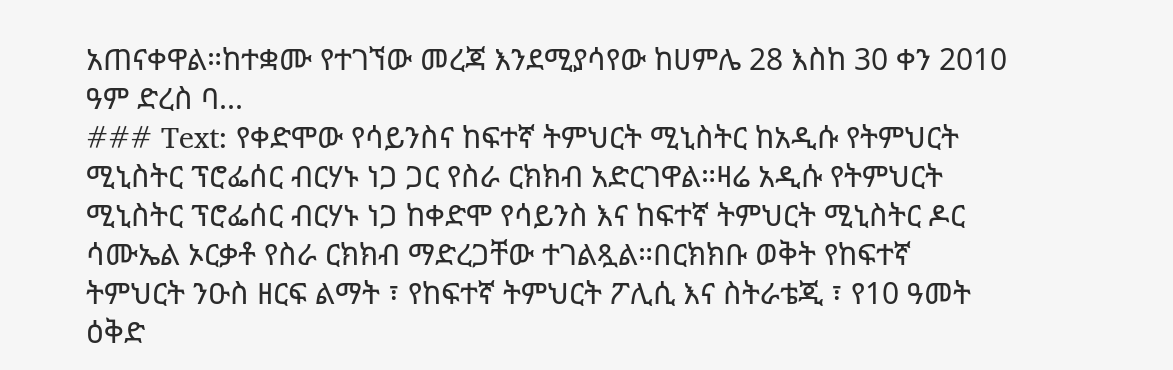አጠናቀዋል።ከተቋሙ የተገኘው መረጃ እንደሚያሳየው ከሀምሌ 28 እስከ 30 ቀን 2010 ዓም ድረስ ባ...
### Text: የቀድሞው የሳይንስና ከፍተኛ ትምህርት ሚኒስትር ከአዲሱ የትምህርት ሚኒስትር ፕሮፌሰር ብርሃኑ ነጋ ጋር የስራ ርክክብ አድርገዋል።ዛሬ አዲሱ የትምህርት ሚኒስትር ፕሮፌሰር ብርሃኑ ነጋ ከቀድሞ የሳይንስ እና ከፍተኛ ትምህርት ሚኒስትር ዶር ሳሙኤል ኦርቃቶ የስራ ርክክብ ማድረጋቸው ተገልጿል።በርክክቡ ወቅት የከፍተኛ ትምህርት ንዑስ ዘርፍ ልማት ፣ የከፍተኛ ትምህርት ፖሊሲ እና ስትራቴጂ ፣ የ10 ዓመት ዕቅድ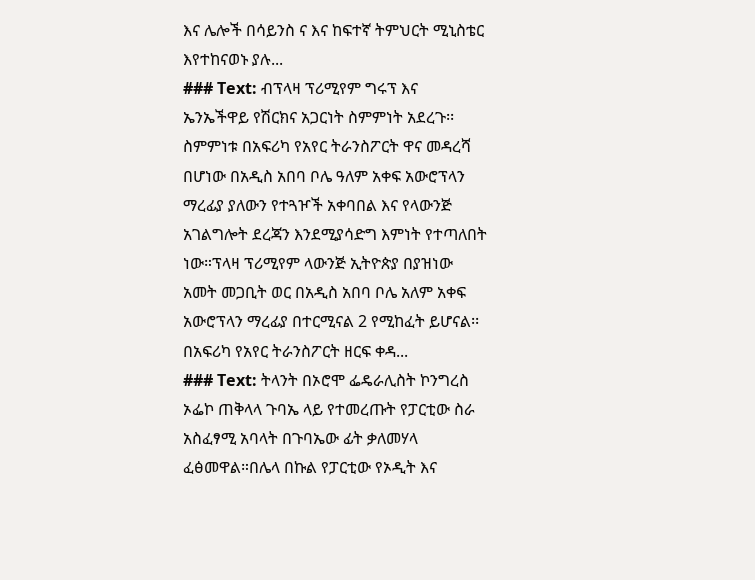እና ሌሎች በሳይንስ ና እና ከፍተኛ ትምህርት ሚኒስቴር እየተከናወኑ ያሉ...
### Text: ብፕላዛ ፕሪሚየም ግሩፕ እና ኤንኤችዋይ የሽርክና አጋርነት ስምምነት አደረጉ፡፡ስምምነቱ በአፍሪካ የአየር ትራንስፖርት ዋና መዳረሻ በሆነው በአዲስ አበባ ቦሌ ዓለም አቀፍ አውሮፕላን ማረፊያ ያለውን የተጓዦች አቀባበል እና የላውንጅ አገልግሎት ደረጃን እንደሚያሳድግ እምነት የተጣለበት ነው።ፕላዛ ፕሪሚየም ላውንጅ ኢትዮጵያ በያዝነው አመት መጋቢት ወር በአዲስ አበባ ቦሌ አለም አቀፍ አውሮፕላን ማረፊያ በተርሚናል 2 የሚከፈት ይሆናል፡፡ በአፍሪካ የአየር ትራንስፖርት ዘርፍ ቀዳ...
### Text: ትላንት በኦሮሞ ፌዴራሊስት ኮንግረስ ኦፌኮ ጠቅላላ ጉባኤ ላይ የተመረጡት የፓርቲው ስራ አስፈፃሚ አባላት በጉባኤው ፊት ቃለመሃላ ፈፅመዋል።በሌላ በኩል የፓርቲው የኦዲት እና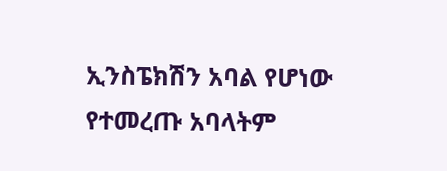ኢንስፔክሽን አባል የሆነው የተመረጡ አባላትም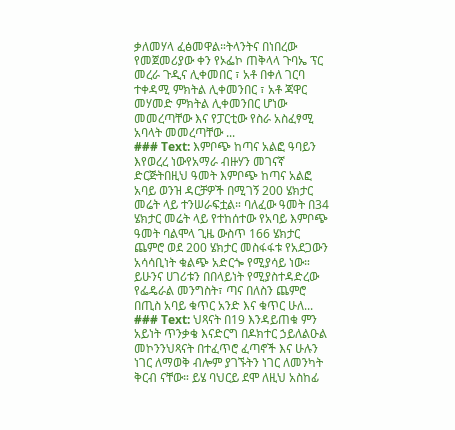ቃለመሃላ ፈፅመዋል።ትላንትና በነበረው የመጀመሪያው ቀን የኦፌኮ ጠቅላላ ጉባኤ ፕር መረራ ጉዲና ሊቀመበር ፣ አቶ በቀለ ገርባ ተቀዳሚ ምክትል ሊቀመንበር ፣ አቶ ጃዋር መሃመድ ምክትል ሊቀመንበር ሆነው መመረጣቸው እና የፓርቲው የስራ አስፈፃሚ አባላት መመረጣቸው ...
### Text: እምቦጭ ከጣና አልፎ ዓባይን እየወረረ ነውየአማራ ብዙሃን መገናኛ ድርጅትበዚህ ዓመት እምቦጭ ከጣና አልፎ አባይ ወንዝ ዳርቻዎች በሚገኝ 200 ሄክታር መሬት ላይ ተንሠራፍቷል። ባለፈው ዓመት በ34 ሄክታር መሬት ላይ የተከሰተው የአባይ እምቦጭ ዓመት ባልሞላ ጊዜ ውስጥ 166 ሄክታር ጨምሮ ወደ 200 ሄክታር መስፋፋቱ የአደጋውን አሳሳቢነት ቁልጭ አድርጐ የሚያሳይ ነው። ይሁንና ሀገሪቱን በበላይነት የሚያስተዳድረው የፌዴራል መንግስት፣ ጣና በለስን ጨምሮ በጢስ አባይ ቁጥር አንድ እና ቁጥር ሁለ...
### Text: ህጻናት በ19 እንዳይጠቁ ምን አይነት ጥንቃቄ እናድርግ በዶክተር ኃይለልዑል መኮንንህጻናት በተፈጥሮ ፈጣኖች እና ሁሉን ነገር ለማወቅ ብሎም ያገኙትን ነገር ለመንካት ቅርብ ናቸው። ይሄ ባህርይ ደሞ ለዚህ አስከፊ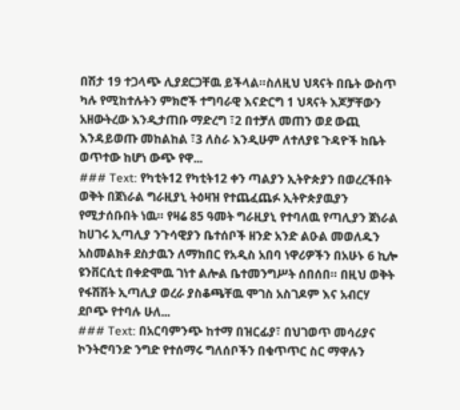በሽታ 19 ተጋላጭ ሊያደርጋቸዉ ይችላል።ስለዚህ ህጻናት በቤት ውስጥ ካሉ የሚከተሉትን ምክሮች ተግባራዊ እናድርግ 1 ህጻናት እጆቻቸውን አዘውትረው እንዲታጠቡ ማድረግ ፣2 በተቻለ መጠን ወደ ውጪ እንዳይወጡ መከልከል ፣3 ለስራ እንዲሁም ለተለያዩ ጉዳዮች ከቤት ወጥተው ከሆነ ውጭ የዋ...
### Text: የካቲት12 የካቲት12 ቀን ጣልያን ኢትዮጵያን በወረረችበት ወቅት በጀነራል ግራዚያኒ ትዕዛዝ የተጨፈጨፉ ኢትዮጵያዉያን የሚታሰቡበት ነዉ። የዛሬ 85 ዓመት ግራዚያኒ የተባለዉ የጣሊያን ጀነራል ከሀገሩ ኢጣሊያ ንጉሳዊያን ቤተሰቦች ዘንድ አንድ ልዑል መወለዱን አስመልክቶ ደስታዉን ለማክበር የአዲስ አበባ ነዋሪዎችን በአሁኑ 6 ኪሎ ዩንቨርሲቲ በቀድሞዉ ገነተ ልሎል ቤተመንግሥት ሰበሰበ። በዚህ ወቅት የፋሽሽት ኢጣሊያ ወረራ ያስቆጫቸዉ ሞገስ አስገዶም እና አብርሃ ደቦጭ የተባሉ ሁለ...
### Text: በአርባምንጭ ከተማ በዝርፊያ፣ በህገወጥ መሳሪያና ኮንትሮባንድ ንግድ የተሰማሩ ግለሰቦችን በቁጥጥር ስር ማዋሉን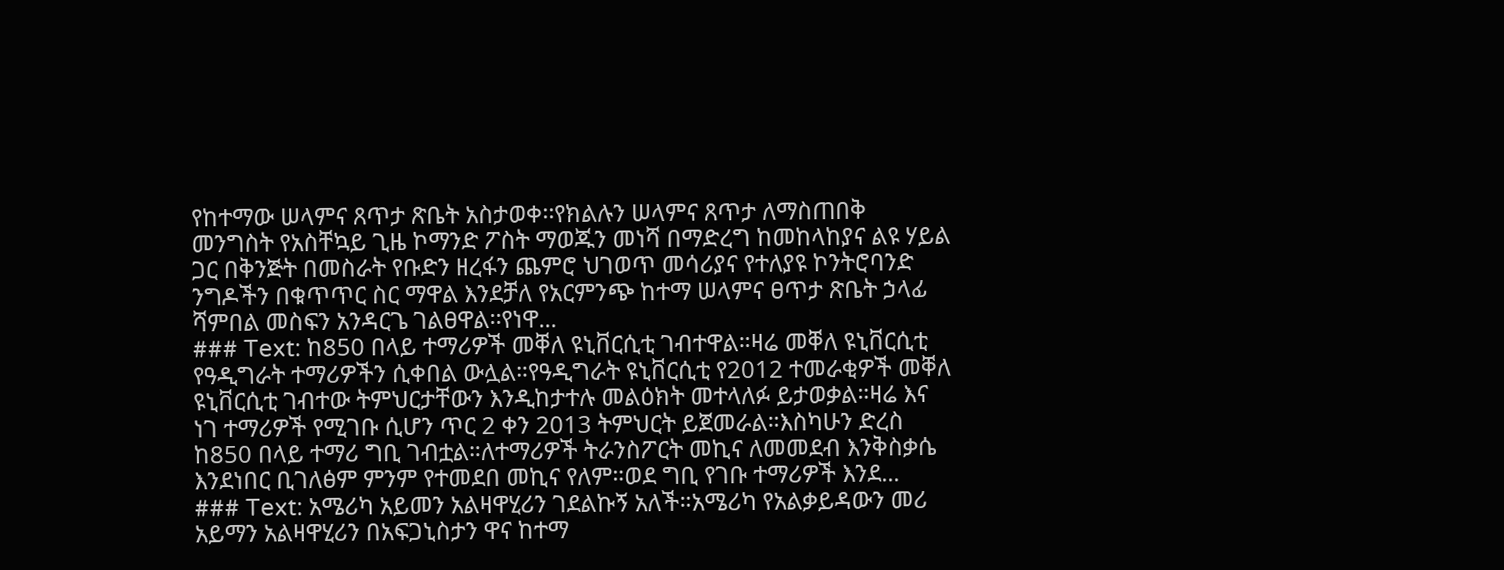የከተማው ሠላምና ጸጥታ ጽቤት አስታወቀ፡፡የክልሉን ሠላምና ጸጥታ ለማስጠበቅ መንግስት የአስቸኳይ ጊዜ ኮማንድ ፖስት ማወጁን መነሻ በማድረግ ከመከላከያና ልዩ ሃይል ጋር በቅንጅት በመስራት የቡድን ዘረፋን ጨምሮ ህገወጥ መሳሪያና የተለያዩ ኮንትሮባንድ ንግዶችን በቁጥጥር ስር ማዋል እንደቻለ የአርምንጭ ከተማ ሠላምና ፀጥታ ጽቤት ኃላፊ ሻምበል መስፍን አንዳርጌ ገልፀዋል፡፡የነዋ...
### Text: ከ850 በላይ ተማሪዎች መቐለ ዩኒቨርሲቲ ገብተዋል።ዛሬ መቐለ ዩኒቨርሲቲ የዓዲግራት ተማሪዎችን ሲቀበል ውሏል።የዓዲግራት ዩኒቨርሲቲ የ2012 ተመራቂዎች መቐለ ዩኒቨርሲቲ ገብተው ትምህርታቸውን እንዲከታተሉ መልዕክት መተላለፉ ይታወቃል።ዛሬ እና ነገ ተማሪዎች የሚገቡ ሲሆን ጥር 2 ቀን 2013 ትምህርት ይጀመራል።እስካሁን ድረስ ከ850 በላይ ተማሪ ግቢ ገብቷል።ለተማሪዎች ትራንስፖርት መኪና ለመመደብ እንቅስቃሴ እንደነበር ቢገለፅም ምንም የተመደበ መኪና የለም።ወደ ግቢ የገቡ ተማሪዎች እንደ...
### Text: አሜሪካ አይመን አልዛዋሂሪን ገደልኩኝ አለች።አሜሪካ የአልቃይዳውን መሪ አይማን አልዛዋሂሪን በአፍጋኒስታን ዋና ከተማ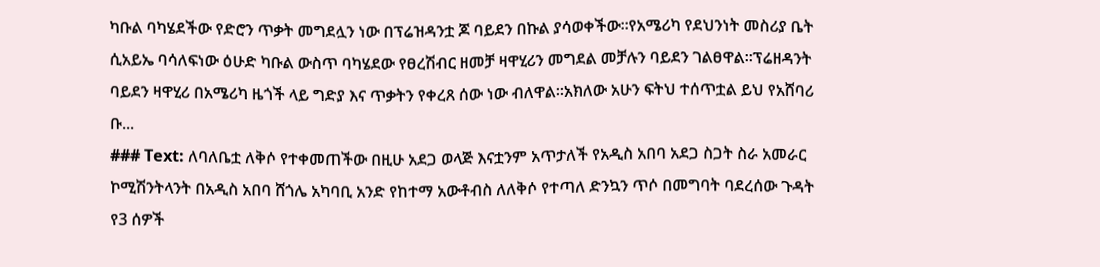ካቡል ባካሄደችው የድሮን ጥቃት መግደሏን ነው በፕሬዝዳንቷ ጆ ባይደን በኩል ያሳወቀችው።የአሜሪካ የደህንነት መስሪያ ቤት ሲአይኤ ባሳለፍነው ዕሁድ ካቡል ውስጥ ባካሄደው የፀረሽብር ዘመቻ ዛዋሂሪን መግደል መቻሉን ባይደን ገልፀዋል።ፕሬዘዳንት ባይደን ዛዋሂሪ በአሜሪካ ዜጎች ላይ ግድያ እና ጥቃትን የቀረጸ ሰው ነው ብለዋል።አክለው አሁን ፍትህ ተሰጥቷል ይህ የአሸባሪ ቡ...
### Text: ለባለቤቷ ለቅሶ የተቀመጠችው በዚሁ አደጋ ወላጅ እናቷንም አጥታለች የአዲስ አበባ አደጋ ስጋት ስራ አመራር ኮሚሽንትላንት በአዲስ አበባ ሸጎሌ አካባቢ አንድ የከተማ አውቶብስ ለለቅሶ የተጣለ ድንኳን ጥሶ በመግባት ባደረሰው ጉዳት የ3 ሰዎች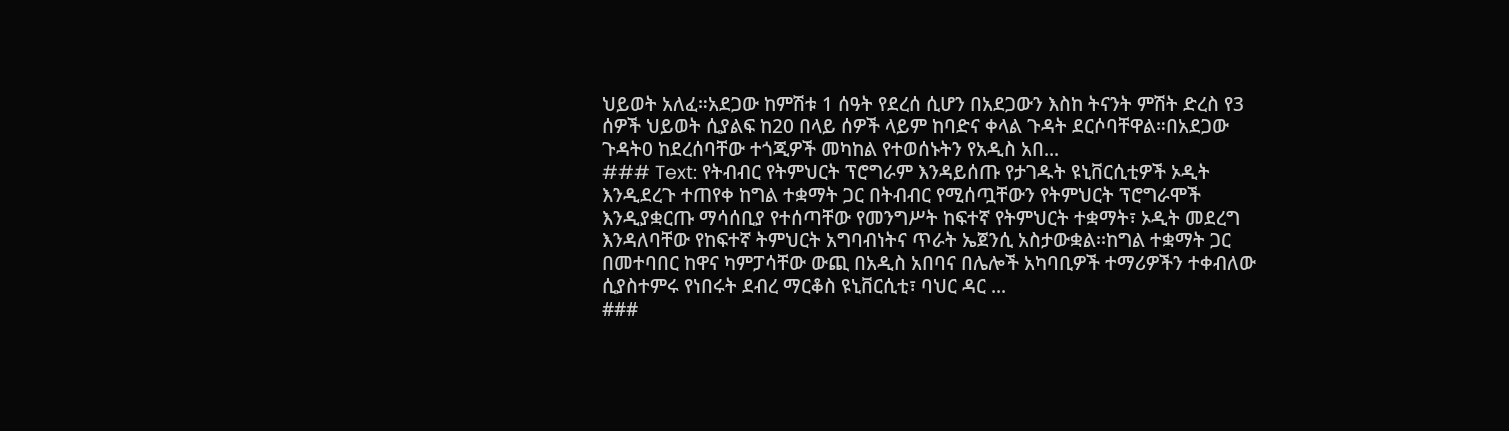ህይወት አለፈ።አደጋው ከምሽቱ 1 ሰዓት የደረሰ ሲሆን በአደጋውን እስከ ትናንት ምሽት ድረስ የ3 ሰዎች ህይወት ሲያልፍ ከ20 በላይ ሰዎች ላይም ከባድና ቀላል ጉዳት ደርሶባቸዋል።በአደጋው ጉዳት0 ከደረሰባቸው ተጎጂዎች መካከል የተወሰኑትን የአዲስ አበ...
### Text: የትብብር የትምህርት ፕሮግራም እንዳይሰጡ የታገዱት ዩኒቨርሲቲዎች ኦዲት እንዲደረጉ ተጠየቀ ከግል ተቋማት ጋር በትብብር የሚሰጧቸውን የትምህርት ፕሮግራሞች እንዲያቋርጡ ማሳሰቢያ የተሰጣቸው የመንግሥት ከፍተኛ የትምህርት ተቋማት፣ ኦዲት መደረግ እንዳለባቸው የከፍተኛ ትምህርት አግባብነትና ጥራት ኤጀንሲ አስታውቋል፡፡ከግል ተቋማት ጋር በመተባበር ከዋና ካምፓሳቸው ውጪ በአዲስ አበባና በሌሎች አካባቢዎች ተማሪዎችን ተቀብለው ሲያስተምሩ የነበሩት ደብረ ማርቆስ ዩኒቨርሲቲ፣ ባህር ዳር ...
###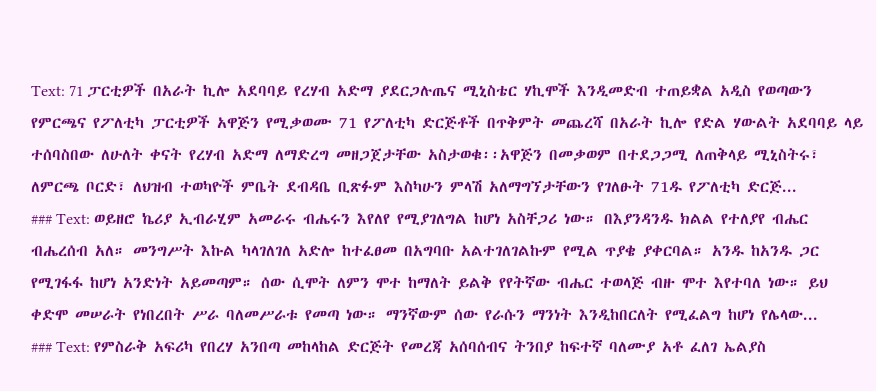Text: 71 ፓርቲዎች በአራት ኪሎ አደባባይ የረሃብ አድማ ያደርጋሉጤና ሚኒስቴር ሃኪሞች እንዲመድብ ተጠይቋል አዲስ የወጣውን የምርጫና የፖለቲካ ፓርቲዎች አዋጅን የሚቃወሙ 71 የፖለቲካ ድርጅቶች በጥቅምት መጨረሻ በአራት ኪሎ የድል ሃውልት አደባባይ ላይ ተሰባስበው ለሁለት ቀናት የረሃብ አድማ ለማድረግ መዘጋጀታቸው አስታወቁ፡፡አዋጅን በመቃወም በተደጋጋሚ ለጠቅላይ ሚኒስትሩ፣ ለምርጫ ቦርድ፣ ለህዝብ ተወካዮች ምቤት ደብዳቤ ቢጽፉም እስካሁን ምላሽ አለማግኘታቸውን የገለፁት 71ዱ የፖለቲካ ድርጅ...
### Text: ወይዘሮ ኬሪያ ኢብራሂም አመራሩ ብሔሩን እየለየ የሚያገለግል ከሆነ አስቸጋሪ ነው። በእያንዳንዱ ክልል የተለያየ ብሔር ብሔረሰብ አለ። መንግሥት እኩል ካላገለገለ አድሎ ከተፈፀመ በአግባቡ አልተገለገልኩም የሚል ጥያቄ ያቀርባል። አንዱ ከአንዱ ጋር የሚገፋፋ ከሆነ አንድነት አይመጣም። ሰው ሲሞት ለምን ሞተ ከማለት ይልቅ የየትኛው ብሔር ተወላጅ ብዙ ሞተ እየተባለ ነው። ይህ ቀድሞ መሠራት የነበረበት ሥራ ባለመሥራቱ የመጣ ነው። ማንኛውም ሰው የራሱን ማንነት እንዲከበርለት የሚፈልግ ከሆነ የሌላው...
### Text: የምስራቅ አፍሪካ የበረሃ አንበጣ መከላከል ድርጅት የመረጃ አሰባሰብና ትንበያ ከፍተኛ ባለሙያ አቶ ፈለገ ኤልያስ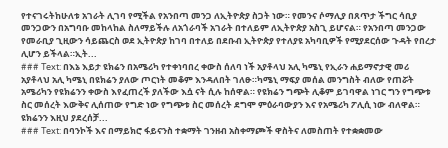የተናገሩትከሁለቱ አገራት ሊገባ የሚችል የአንበጣ መንጋ ለኢትዮጵያ ስጋት ነው። የመንና ሶማሊያ በጸጥታ ችግር ሳቢያ መንጋውን በአግባቡ መከላከል ስለማይችሉ ለአጎራባች አገራት በተለይም ለኢትዮጵያ አስጊ ይሆናል። የአንበጣ መንጋው የመራቢያ ጊዚውን ሳይጨርስ ወደ ኢትዮጵያ ከገባ በተለይ በደቡብ ኢትዮጵያ የተለያዩ አካባቢዎች የሚያደርሰው ጉዳት የበረታ ሊሆን ይችላል።ኢት...
### Text: በእኔ እይታ ዩክሬን በአሜሪካ የተቀነባበረ ቀውስ ሰለባ ነች አያቶላህ አሊ ካሜኒ የኢራን ሐይማኖታዊ መሪ አያቶላህ አሊ ካሜኒ በዩክሬን ያለው ጦርነት መቆም እንዳለበት ገለፁ።ካሜኒ ማፍያ መሰል መንግስት ብለው የጠሯት አሜሪካን የዩክሬንን ቀውስ እየፈጠረች ያለችው እሷ ናት ሲሉ ከሰዋል። የዩክሬን ግጭት ሊቆም ይገባዋል ነገር ግን የግጭቱ ስር መሰረት እውቅና ሊሰጠው የግድ ነው የግጭቱ ስር መሰረት ደግሞ ምዕራባውያን እና የአሜሪካ ፖሊሲ ነው ብለዋል። ዩክሬንን እዚህ ያደረሰቻ...
### Text: በባንኮች እና በማይክሮ ፋይናንስ ተቋማት ገንዘብ አስቀማጮች ዋስትና ለመስጠት የተቋቋመው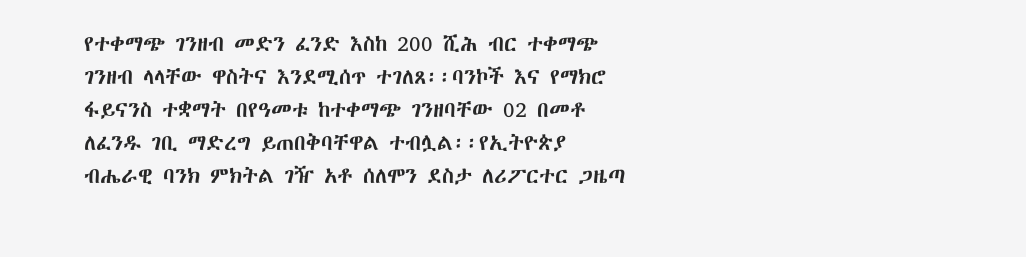የተቀማጭ ገንዘብ መድን ፈንድ እስከ 200 ሺሕ ብር ተቀማጭ ገንዘብ ላላቸው ዋስትና እንደሚሰጥ ተገለጸ፡፡ባንኮች እና የማክሮ ፋይናንስ ተቋማት በየዓመቱ ከተቀማጭ ገንዘባቸው 02 በመቶ ለፈንዱ ገቢ ማድረግ ይጠበቅባቸዋል ተብሏል፡፡የኢትዮጵያ ብሔራዊ ባንክ ምክትል ገዥ አቶ ሰለሞን ደስታ ለሪፖርተር ጋዜጣ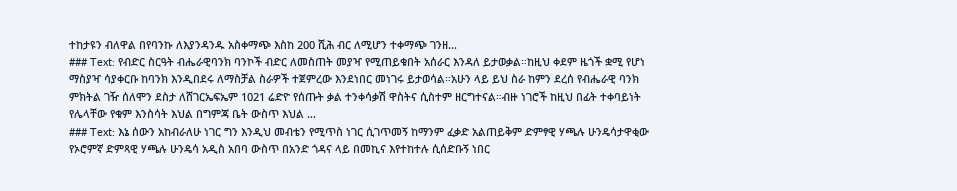ተከታዩን ብለዋል በየባንኩ ለእያንዳንዱ አስቀማጭ እስከ 200 ሺሕ ብር ለሚሆን ተቀማጭ ገንዘ...
### Text: የብድር ስርዓት ብሔራዊባንክ ባንኮች ብድር ለመስጠት መያዣ የሚጠይቁበት አሰራር እንዳለ ይታወቃል።ከዚህ ቀደም ዜጎች ቋሚ የሆነ ማስያዣ ሳያቀርቡ ከባንክ እንዲበደሩ ለማስቻል ስራዎች ተጀምረው እንደነበር መነገሩ ይታወሳል።አሁን ላይ ይህ ስራ ከምን ደረሰ የብሔራዊ ባንክ ምክትል ገዥ ሰለሞን ደስታ ለሸገርኤፍኤም 1021 ሬድዮ የሰጡት ቃል ተንቀሳቃሽ ዋስትና ሲስተም ዘርግተናል።ብዙ ነገሮች ከዚህ በፊት ተቀባይነት የሌላቸው የቁም እንስሳት እህል በግምጃ ቤት ውስጥ እህል ...
### Text: እኔ ሰውን አከብራለሁ ነገር ግን እንዲህ መብቴን የሚጥስ ነገር ሲገጥመኝ ከማንም ፈቃድ አልጠይቅም ድምፃዊ ሃጫሉ ሁንዴሳታዋቂው የኦሮምኛ ድምጻዊ ሃጫሉ ሁንዴሳ አዲስ አበባ ውስጥ በአንድ ጎዳና ላይ በመኪና እየተከተሉ ሲሰድቡኝ ነበር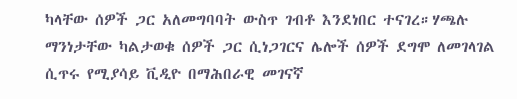ካላቸው ሰዎች ጋር አለመግባባት ውስጥ ገብቶ እንደነበር ተናገረ።ሃጫሉ ማንነታቸው ካልታወቁ ሰዎች ጋር ሲነጋገርና ሌሎች ሰዎች ደግሞ ለመገላገል ሲጥሩ የሚያሳይ ቪዲዮ በማሕበራዊ መገናኛ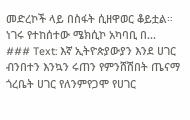መድረኮች ላይ በስፋት ሲዘዋወር ቆይቷል። ነገሩ የተከሰተው ሜክሲኮ አካባቢ በ...
### Text: እኛ ኢትዮጵያውያን እንደ ሀገር ብንበተን እንኳን ሩጠን የምንሸሽበት ጤናማ ጎረቤት ሀገር የለንምየጋሞ የሀገር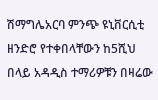ሽማግሌአርባ ምንጭ ዩኒቨርሲቲ ዘንድሮ የተቀበላቸውን ከ5ሺህ በላይ አዳዲስ ተማሪዎቹን በዛሬው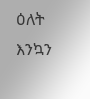ዕለት እንኳን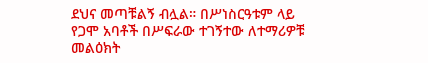ደህና መጣቹልኝ ብሏል። በሥነስርዓቱም ላይ የጋሞ አባቶች በሥፍራው ተገኝተው ለተማሪዎቹ መልዕክት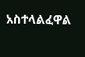አስተላልፈዋል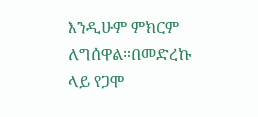እንዲሁም ምክርም ለግሰዋል።በመድረኩ ላይ የጋሞ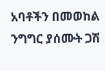አባቶችን በመወከል ንግግር ያሰሙት ጋሽ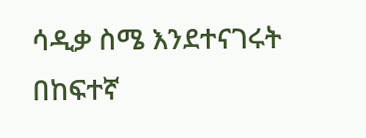ሳዲቃ ስሜ እንደተናገሩት በከፍተኛ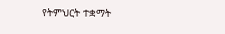የትምህርት ተቋማት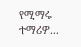የሚማሩ ተማሪዎ...